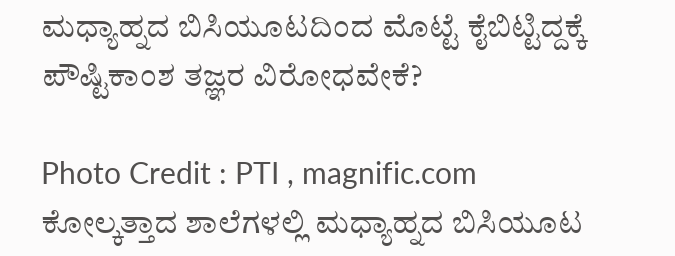ಮಧ್ಯಾಹ್ನದ ಬಿಸಿಯೂಟದಿಂದ ಮೊಟ್ಟೆ ಕೈಬಿಟ್ಟಿದ್ದಕ್ಕೆ ಪೌಷ್ಟಿಕಾಂಶ ತಜ್ಞರ ವಿರೋಧವೇಕೆ?

Photo Credit : PTI , magnific.com
ಕೋಲ್ಕತ್ತಾದ ಶಾಲೆಗಳಲ್ಲಿ ಮಧ್ಯಾಹ್ನದ ಬಿಸಿಯೂಟ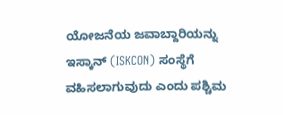ಯೋಜನೆಯ ಜವಾಬ್ದಾರಿಯನ್ನು ಇಸ್ಕಾನ್ (ISKCON) ಸಂಸ್ಥೆಗೆ ವಹಿಸಲಾಗುವುದು ಎಂದು ಪಶ್ಚಿಮ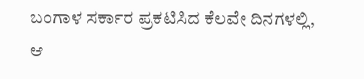ಬಂಗಾಳ ಸರ್ಕಾರ ಪ್ರಕಟಿಸಿದ ಕೆಲವೇ ದಿನಗಳಲ್ಲಿ, ಆ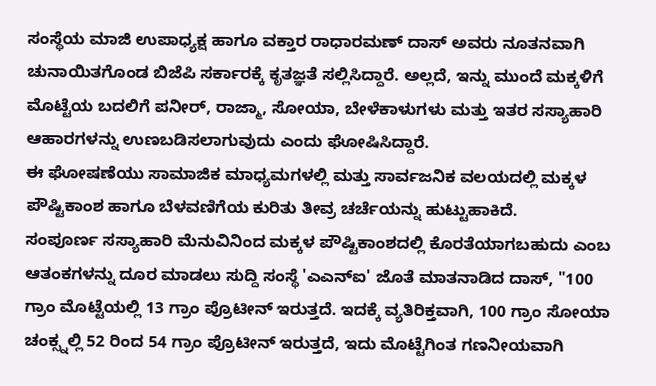ಸಂಸ್ಥೆಯ ಮಾಜಿ ಉಪಾಧ್ಯಕ್ಷ ಹಾಗೂ ವಕ್ತಾರ ರಾಧಾರಮಣ್ ದಾಸ್ ಅವರು ನೂತನವಾಗಿ ಚುನಾಯಿತಗೊಂಡ ಬಿಜೆಪಿ ಸರ್ಕಾರಕ್ಕೆ ಕೃತಜ್ಞತೆ ಸಲ್ಲಿಸಿದ್ದಾರೆ. ಅಲ್ಲದೆ, ಇನ್ನು ಮುಂದೆ ಮಕ್ಕಳಿಗೆ ಮೊಟ್ಟೆಯ ಬದಲಿಗೆ ಪನೀರ್, ರಾಜ್ಮಾ, ಸೋಯಾ, ಬೇಳೆಕಾಳುಗಳು ಮತ್ತು ಇತರ ಸಸ್ಯಾಹಾರಿ ಆಹಾರಗಳನ್ನು ಉಣಬಡಿಸಲಾಗುವುದು ಎಂದು ಘೋಷಿಸಿದ್ದಾರೆ.
ಈ ಘೋಷಣೆಯು ಸಾಮಾಜಿಕ ಮಾಧ್ಯಮಗಳಲ್ಲಿ ಮತ್ತು ಸಾರ್ವಜನಿಕ ವಲಯದಲ್ಲಿ ಮಕ್ಕಳ ಪೌಷ್ಟಿಕಾಂಶ ಹಾಗೂ ಬೆಳವಣಿಗೆಯ ಕುರಿತು ತೀವ್ರ ಚರ್ಚೆಯನ್ನು ಹುಟ್ಟುಹಾಕಿದೆ.
ಸಂಪೂರ್ಣ ಸಸ್ಯಾಹಾರಿ ಮೆನುವಿನಿಂದ ಮಕ್ಕಳ ಪೌಷ್ಟಿಕಾಂಶದಲ್ಲಿ ಕೊರತೆಯಾಗಬಹುದು ಎಂಬ ಆತಂಕಗಳನ್ನು ದೂರ ಮಾಡಲು ಸುದ್ದಿ ಸಂಸ್ಥೆ 'ಎಎನ್ಐ' ಜೊತೆ ಮಾತನಾಡಿದ ದಾಸ್, "100 ಗ್ರಾಂ ಮೊಟ್ಟೆಯಲ್ಲಿ 13 ಗ್ರಾಂ ಪ್ರೊಟೀನ್ ಇರುತ್ತದೆ. ಇದಕ್ಕೆ ವ್ಯತಿರಿಕ್ತವಾಗಿ, 100 ಗ್ರಾಂ ಸೋಯಾ ಚಂಕ್ಸ್ನಲ್ಲಿ 52 ರಿಂದ 54 ಗ್ರಾಂ ಪ್ರೊಟೀನ್ ಇರುತ್ತದೆ, ಇದು ಮೊಟ್ಟೆಗಿಂತ ಗಣನೀಯವಾಗಿ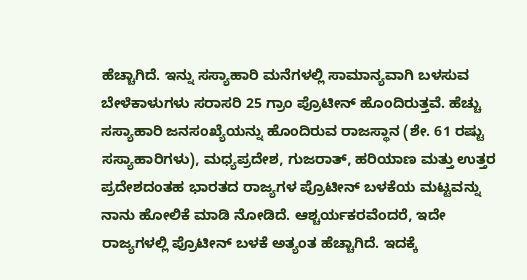ಹೆಚ್ಚಾಗಿದೆ. ಇನ್ನು ಸಸ್ಯಾಹಾರಿ ಮನೆಗಳಲ್ಲಿ ಸಾಮಾನ್ಯವಾಗಿ ಬಳಸುವ ಬೇಳೆಕಾಳುಗಳು ಸರಾಸರಿ 25 ಗ್ರಾಂ ಪ್ರೊಟೀನ್ ಹೊಂದಿರುತ್ತವೆ. ಹೆಚ್ಚು ಸಸ್ಯಾಹಾರಿ ಜನಸಂಖ್ಯೆಯನ್ನು ಹೊಂದಿರುವ ರಾಜಸ್ಥಾನ (ಶೇ. 61 ರಷ್ಟು ಸಸ್ಯಾಹಾರಿಗಳು), ಮಧ್ಯಪ್ರದೇಶ, ಗುಜರಾತ್, ಹರಿಯಾಣ ಮತ್ತು ಉತ್ತರ ಪ್ರದೇಶದಂತಹ ಭಾರತದ ರಾಜ್ಯಗಳ ಪ್ರೊಟೀನ್ ಬಳಕೆಯ ಮಟ್ಟವನ್ನು ನಾನು ಹೋಲಿಕೆ ಮಾಡಿ ನೋಡಿದೆ. ಆಶ್ಚರ್ಯಕರವೆಂದರೆ, ಇದೇ ರಾಜ್ಯಗಳಲ್ಲಿ ಪ್ರೊಟೀನ್ ಬಳಕೆ ಅತ್ಯಂತ ಹೆಚ್ಚಾಗಿದೆ. ಇದಕ್ಕೆ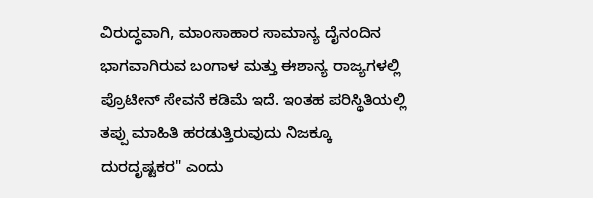ವಿರುದ್ಧವಾಗಿ, ಮಾಂಸಾಹಾರ ಸಾಮಾನ್ಯ ದೈನಂದಿನ ಭಾಗವಾಗಿರುವ ಬಂಗಾಳ ಮತ್ತು ಈಶಾನ್ಯ ರಾಜ್ಯಗಳಲ್ಲಿ ಪ್ರೊಟೀನ್ ಸೇವನೆ ಕಡಿಮೆ ಇದೆ. ಇಂತಹ ಪರಿಸ್ಥಿತಿಯಲ್ಲಿ ತಪ್ಪು ಮಾಹಿತಿ ಹರಡುತ್ತಿರುವುದು ನಿಜಕ್ಕೂ ದುರದೃಷ್ಟಕರ" ಎಂದು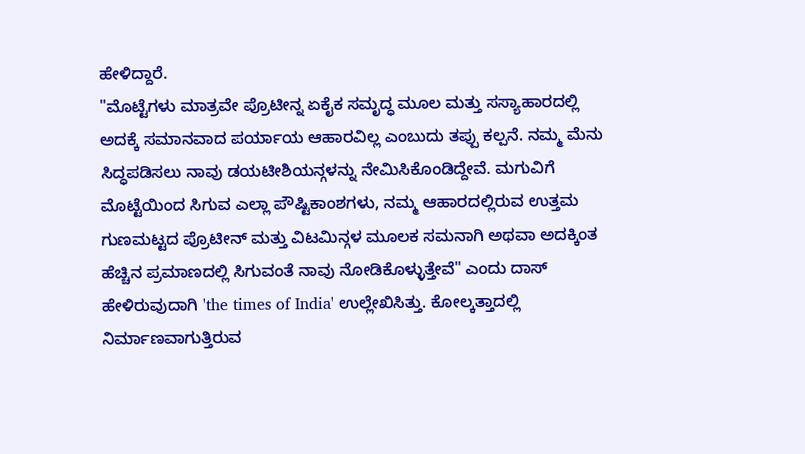ಹೇಳಿದ್ದಾರೆ.
"ಮೊಟ್ಟೆಗಳು ಮಾತ್ರವೇ ಪ್ರೊಟೀನ್ನ ಏಕೈಕ ಸಮೃದ್ಧ ಮೂಲ ಮತ್ತು ಸಸ್ಯಾಹಾರದಲ್ಲಿ ಅದಕ್ಕೆ ಸಮಾನವಾದ ಪರ್ಯಾಯ ಆಹಾರವಿಲ್ಲ ಎಂಬುದು ತಪ್ಪು ಕಲ್ಪನೆ. ನಮ್ಮ ಮೆನು ಸಿದ್ಧಪಡಿಸಲು ನಾವು ಡಯಟೀಶಿಯನ್ಗಳನ್ನು ನೇಮಿಸಿಕೊಂಡಿದ್ದೇವೆ. ಮಗುವಿಗೆ ಮೊಟ್ಟೆಯಿಂದ ಸಿಗುವ ಎಲ್ಲಾ ಪೌಷ್ಟಿಕಾಂಶಗಳು, ನಮ್ಮ ಆಹಾರದಲ್ಲಿರುವ ಉತ್ತಮ ಗುಣಮಟ್ಟದ ಪ್ರೊಟೀನ್ ಮತ್ತು ವಿಟಮಿನ್ಗಳ ಮೂಲಕ ಸಮನಾಗಿ ಅಥವಾ ಅದಕ್ಕಿಂತ ಹೆಚ್ಚಿನ ಪ್ರಮಾಣದಲ್ಲಿ ಸಿಗುವಂತೆ ನಾವು ನೋಡಿಕೊಳ್ಳುತ್ತೇವೆ" ಎಂದು ದಾಸ್ ಹೇಳಿರುವುದಾಗಿ 'the times of India' ಉಲ್ಲೇಖಿಸಿತ್ತು. ಕೋಲ್ಕತ್ತಾದಲ್ಲಿ ನಿರ್ಮಾಣವಾಗುತ್ತಿರುವ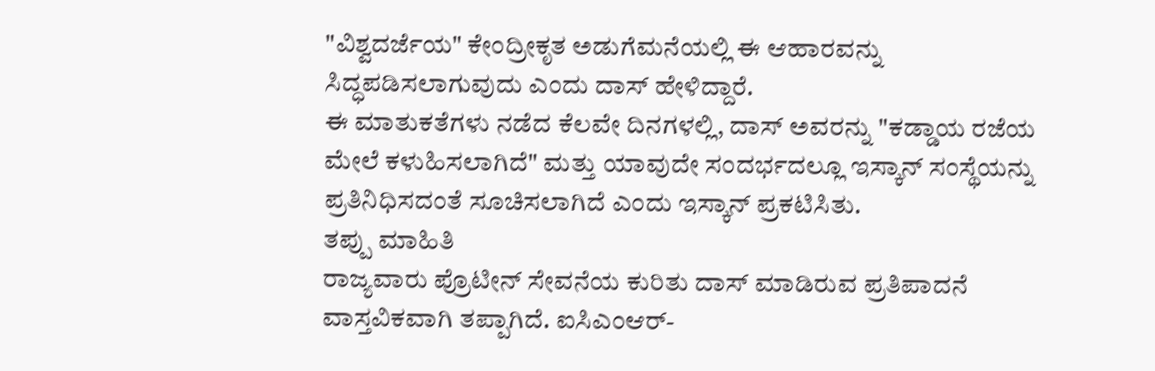"ವಿಶ್ವದರ್ಜೆಯ" ಕೇಂದ್ರೀಕೃತ ಅಡುಗೆಮನೆಯಲ್ಲಿ ಈ ಆಹಾರವನ್ನು ಸಿದ್ಧಪಡಿಸಲಾಗುವುದು ಎಂದು ದಾಸ್ ಹೇಳಿದ್ದಾರೆ.
ಈ ಮಾತುಕತೆಗಳು ನಡೆದ ಕೆಲವೇ ದಿನಗಳಲ್ಲಿ, ದಾಸ್ ಅವರನ್ನು "ಕಡ್ಡಾಯ ರಜೆಯ ಮೇಲೆ ಕಳುಹಿಸಲಾಗಿದೆ" ಮತ್ತು ಯಾವುದೇ ಸಂದರ್ಭದಲ್ಲೂ ಇಸ್ಕಾನ್ ಸಂಸ್ಥೆಯನ್ನು ಪ್ರತಿನಿಧಿಸದಂತೆ ಸೂಚಿಸಲಾಗಿದೆ ಎಂದು ಇಸ್ಕಾನ್ ಪ್ರಕಟಿಸಿತು.
ತಪ್ಪು ಮಾಹಿತಿ
ರಾಜ್ಯವಾರು ಪ್ರೊಟೀನ್ ಸೇವನೆಯ ಕುರಿತು ದಾಸ್ ಮಾಡಿರುವ ಪ್ರತಿಪಾದನೆ ವಾಸ್ತವಿಕವಾಗಿ ತಪ್ಪಾಗಿದೆ. ಐಸಿಎಂಆರ್-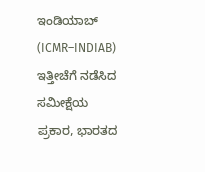ಇಂಡಿಯಾಬ್ (ICMR–INDIAB) ಇತ್ತೀಚೆಗೆ ನಡೆಸಿದ ಸಮೀಕ್ಷೆಯ ಪ್ರಕಾರ, ಭಾರತದ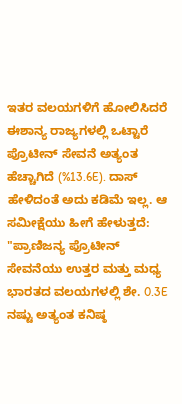ಇತರ ವಲಯಗಳಿಗೆ ಹೋಲಿಸಿದರೆ ಈಶಾನ್ಯ ರಾಜ್ಯಗಳಲ್ಲಿ ಒಟ್ಟಾರೆ ಪ್ರೊಟೀನ್ ಸೇವನೆ ಅತ್ಯಂತ ಹೆಚ್ಚಾಗಿದೆ (%13.6E). ದಾಸ್ ಹೇಳಿದಂತೆ ಅದು ಕಡಿಮೆ ಇಲ್ಲ. ಆ ಸಮೀಕ್ಷೆಯು ಹೀಗೆ ಹೇಳುತ್ತದೆ: "ಪ್ರಾಣಿಜನ್ಯ ಪ್ರೊಟೀನ್ ಸೇವನೆಯು ಉತ್ತರ ಮತ್ತು ಮಧ್ಯ ಭಾರತದ ವಲಯಗಳಲ್ಲಿ ಶೇ. 0.3E ನಷ್ಟು ಅತ್ಯಂತ ಕನಿಷ್ಠ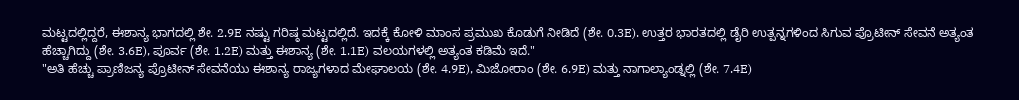ಮಟ್ಟದಲ್ಲಿದ್ದರೆ, ಈಶಾನ್ಯ ಭಾಗದಲ್ಲಿ ಶೇ. 2.9E ನಷ್ಟು ಗರಿಷ್ಠ ಮಟ್ಟದಲ್ಲಿದೆ. ಇದಕ್ಕೆ ಕೋಳಿ ಮಾಂಸ ಪ್ರಮುಖ ಕೊಡುಗೆ ನೀಡಿದೆ (ಶೇ. 0.3E). ಉತ್ತರ ಭಾರತದಲ್ಲಿ ಡೈರಿ ಉತ್ಪನ್ನಗಳಿಂದ ಸಿಗುವ ಪ್ರೊಟೀನ್ ಸೇವನೆ ಅತ್ಯಂತ ಹೆಚ್ಚಾಗಿದ್ದು (ಶೇ. 3.6E), ಪೂರ್ವ (ಶೇ. 1.2E) ಮತ್ತು ಈಶಾನ್ಯ (ಶೇ. 1.1E) ವಲಯಗಳಲ್ಲಿ ಅತ್ಯಂತ ಕಡಿಮೆ ಇದೆ."
"ಅತಿ ಹೆಚ್ಚು ಪ್ರಾಣಿಜನ್ಯ ಪ್ರೊಟೀನ್ ಸೇವನೆಯು ಈಶಾನ್ಯ ರಾಜ್ಯಗಳಾದ ಮೇಘಾಲಯ (ಶೇ. 4.9E), ಮಿಜೋರಾಂ (ಶೇ. 6.9E) ಮತ್ತು ನಾಗಾಲ್ಯಾಂಡ್ನಲ್ಲಿ (ಶೇ. 7.4E)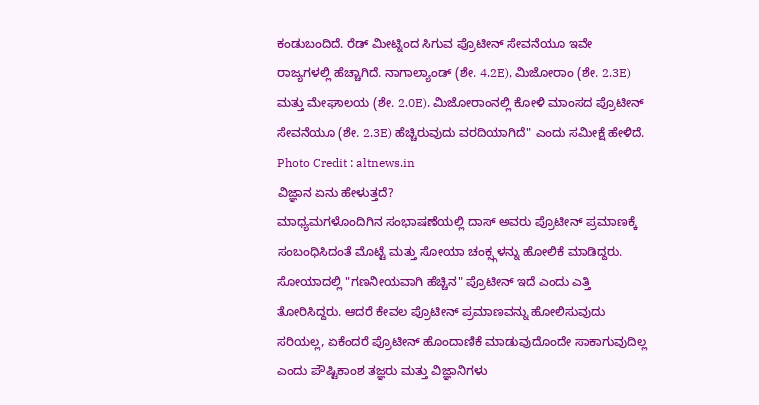ಕಂಡುಬಂದಿದೆ. ರೆಡ್ ಮೀಟ್ನಿಂದ ಸಿಗುವ ಪ್ರೊಟೀನ್ ಸೇವನೆಯೂ ಇವೇ ರಾಜ್ಯಗಳಲ್ಲಿ ಹೆಚ್ಚಾಗಿದೆ. ನಾಗಾಲ್ಯಾಂಡ್ (ಶೇ. 4.2E), ಮಿಜೋರಾಂ (ಶೇ. 2.3E) ಮತ್ತು ಮೇಘಾಲಯ (ಶೇ. 2.0E). ಮಿಜೋರಾಂನಲ್ಲಿ ಕೋಳಿ ಮಾಂಸದ ಪ್ರೊಟೀನ್ ಸೇವನೆಯೂ (ಶೇ. 2.3E) ಹೆಚ್ಚಿರುವುದು ವರದಿಯಾಗಿದೆ" ಎಂದು ಸಮೀಕ್ಷೆ ಹೇಳಿದೆ.
Photo Credit : altnews.in
ವಿಜ್ಞಾನ ಏನು ಹೇಳುತ್ತದೆ?
ಮಾಧ್ಯಮಗಳೊಂದಿಗಿನ ಸಂಭಾಷಣೆಯಲ್ಲಿ ದಾಸ್ ಅವರು ಪ್ರೊಟೀನ್ ಪ್ರಮಾಣಕ್ಕೆ ಸಂಬಂಧಿಸಿದಂತೆ ಮೊಟ್ಟೆ ಮತ್ತು ಸೋಯಾ ಚಂಕ್ಸ್ಗಳನ್ನು ಹೋಲಿಕೆ ಮಾಡಿದ್ದರು. ಸೋಯಾದಲ್ಲಿ "ಗಣನೀಯವಾಗಿ ಹೆಚ್ಚಿನ" ಪ್ರೊಟೀನ್ ಇದೆ ಎಂದು ಎತ್ತಿ ತೋರಿಸಿದ್ದರು. ಆದರೆ ಕೇವಲ ಪ್ರೊಟೀನ್ ಪ್ರಮಾಣವನ್ನು ಹೋಲಿಸುವುದು ಸರಿಯಲ್ಲ, ಏಕೆಂದರೆ ಪ್ರೊಟೀನ್ ಹೊಂದಾಣಿಕೆ ಮಾಡುವುದೊಂದೇ ಸಾಕಾಗುವುದಿಲ್ಲ ಎಂದು ಪೌಷ್ಟಿಕಾಂಶ ತಜ್ಞರು ಮತ್ತು ವಿಜ್ಞಾನಿಗಳು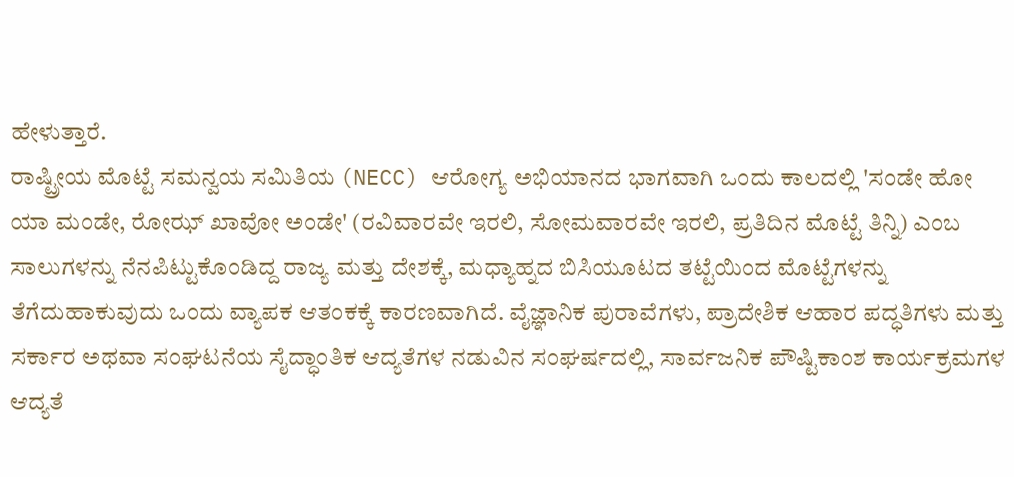ಹೇಳುತ್ತಾರೆ.
ರಾಷ್ಟ್ರೀಯ ಮೊಟ್ಟೆ ಸಮನ್ವಯ ಸಮಿತಿಯ (NECC) ಆರೋಗ್ಯ ಅಭಿಯಾನದ ಭಾಗವಾಗಿ ಒಂದು ಕಾಲದಲ್ಲಿ 'ಸಂಡೇ ಹೋ ಯಾ ಮಂಡೇ, ರೋಝ್ ಖಾವೋ ಅಂಡೇ' (ರವಿವಾರವೇ ಇರಲಿ, ಸೋಮವಾರವೇ ಇರಲಿ, ಪ್ರತಿದಿನ ಮೊಟ್ಟೆ ತಿನ್ನಿ) ಎಂಬ ಸಾಲುಗಳನ್ನು ನೆನಪಿಟ್ಟುಕೊಂಡಿದ್ದ ರಾಜ್ಯ ಮತ್ತು ದೇಶಕ್ಕೆ, ಮಧ್ಯಾಹ್ನದ ಬಿಸಿಯೂಟದ ತಟ್ಟೆಯಿಂದ ಮೊಟ್ಟೆಗಳನ್ನು ತೆಗೆದುಹಾಕುವುದು ಒಂದು ವ್ಯಾಪಕ ಆತಂಕಕ್ಕೆ ಕಾರಣವಾಗಿದೆ. ವೈಜ್ಞಾನಿಕ ಪುರಾವೆಗಳು, ಪ್ರಾದೇಶಿಕ ಆಹಾರ ಪದ್ಧತಿಗಳು ಮತ್ತು ಸರ್ಕಾರ ಅಥವಾ ಸಂಘಟನೆಯ ಸೈದ್ಧಾಂತಿಕ ಆದ್ಯತೆಗಳ ನಡುವಿನ ಸಂಘರ್ಷದಲ್ಲಿ, ಸಾರ್ವಜನಿಕ ಪೌಷ್ಟಿಕಾಂಶ ಕಾರ್ಯಕ್ರಮಗಳ ಆದ್ಯತೆ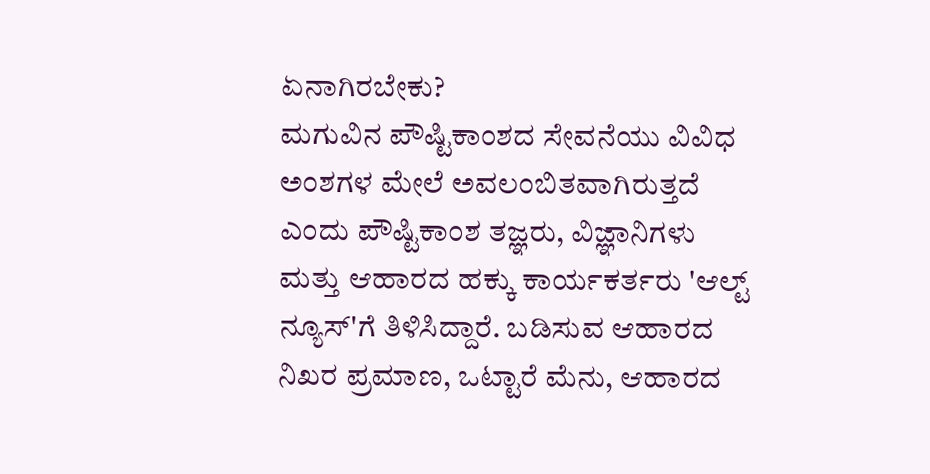ಏನಾಗಿರಬೇಕು?
ಮಗುವಿನ ಪೌಷ್ಟಿಕಾಂಶದ ಸೇವನೆಯು ವಿವಿಧ ಅಂಶಗಳ ಮೇಲೆ ಅವಲಂಬಿತವಾಗಿರುತ್ತದೆ ಎಂದು ಪೌಷ್ಟಿಕಾಂಶ ತಜ್ಞರು, ವಿಜ್ಞಾನಿಗಳು ಮತ್ತು ಆಹಾರದ ಹಕ್ಕು ಕಾರ್ಯಕರ್ತರು 'ಆಲ್ಟ್ ನ್ಯೂಸ್'ಗೆ ತಿಳಿಸಿದ್ದಾರೆ. ಬಡಿಸುವ ಆಹಾರದ ನಿಖರ ಪ್ರಮಾಣ, ಒಟ್ಟಾರೆ ಮೆನು, ಆಹಾರದ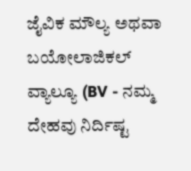ಜೈವಿಕ ಮೌಲ್ಯ ಅಥವಾ ಬಯೋಲಾಜಿಕಲ್ ವ್ಯಾಲ್ಯೂ (BV - ನಮ್ಮ ದೇಹವು ನಿರ್ದಿಷ್ಟ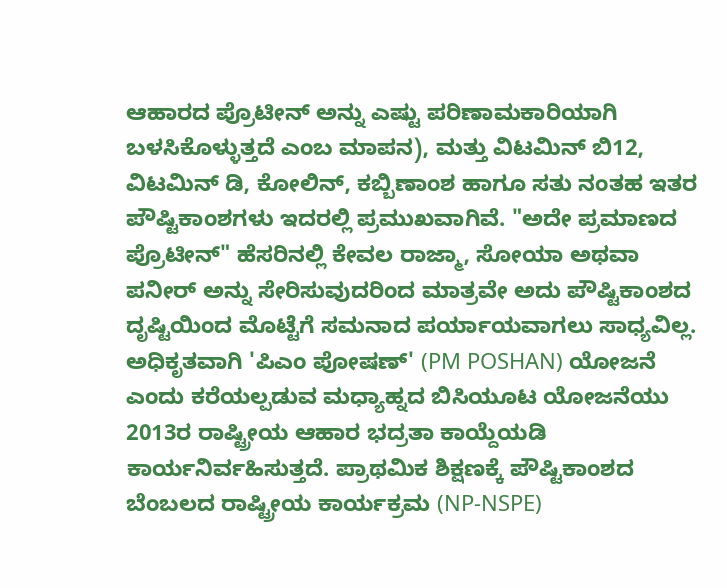ಆಹಾರದ ಪ್ರೊಟೀನ್ ಅನ್ನು ಎಷ್ಟು ಪರಿಣಾಮಕಾರಿಯಾಗಿ ಬಳಸಿಕೊಳ್ಳುತ್ತದೆ ಎಂಬ ಮಾಪನ), ಮತ್ತು ವಿಟಮಿನ್ ಬಿ12, ವಿಟಮಿನ್ ಡಿ, ಕೋಲಿನ್, ಕಬ್ಬಿಣಾಂಶ ಹಾಗೂ ಸತು ನಂತಹ ಇತರ ಪೌಷ್ಟಿಕಾಂಶಗಳು ಇದರಲ್ಲಿ ಪ್ರಮುಖವಾಗಿವೆ. "ಅದೇ ಪ್ರಮಾಣದ ಪ್ರೊಟೀನ್" ಹೆಸರಿನಲ್ಲಿ ಕೇವಲ ರಾಜ್ಮಾ, ಸೋಯಾ ಅಥವಾ ಪನೀರ್ ಅನ್ನು ಸೇರಿಸುವುದರಿಂದ ಮಾತ್ರವೇ ಅದು ಪೌಷ್ಟಿಕಾಂಶದ ದೃಷ್ಟಿಯಿಂದ ಮೊಟ್ಟೆಗೆ ಸಮನಾದ ಪರ್ಯಾಯವಾಗಲು ಸಾಧ್ಯವಿಲ್ಲ.
ಅಧಿಕೃತವಾಗಿ 'ಪಿಎಂ ಪೋಷಣ್' (PM POSHAN) ಯೋಜನೆ ಎಂದು ಕರೆಯಲ್ಪಡುವ ಮಧ್ಯಾಹ್ನದ ಬಿಸಿಯೂಟ ಯೋಜನೆಯು 2013ರ ರಾಷ್ಟ್ರೀಯ ಆಹಾರ ಭದ್ರತಾ ಕಾಯ್ದೆಯಡಿ ಕಾರ್ಯನಿರ್ವಹಿಸುತ್ತದೆ. ಪ್ರಾಥಮಿಕ ಶಿಕ್ಷಣಕ್ಕೆ ಪೌಷ್ಟಿಕಾಂಶದ ಬೆಂಬಲದ ರಾಷ್ಟ್ರೀಯ ಕಾರ್ಯಕ್ರಮ (NP-NSPE)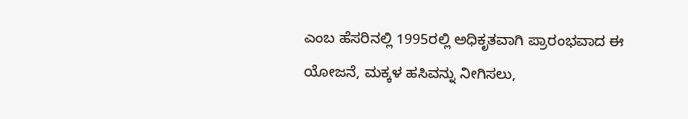ಎಂಬ ಹೆಸರಿನಲ್ಲಿ 1995ರಲ್ಲಿ ಅಧಿಕೃತವಾಗಿ ಪ್ರಾರಂಭವಾದ ಈ ಯೋಜನೆ, ಮಕ್ಕಳ ಹಸಿವನ್ನು ನೀಗಿಸಲು,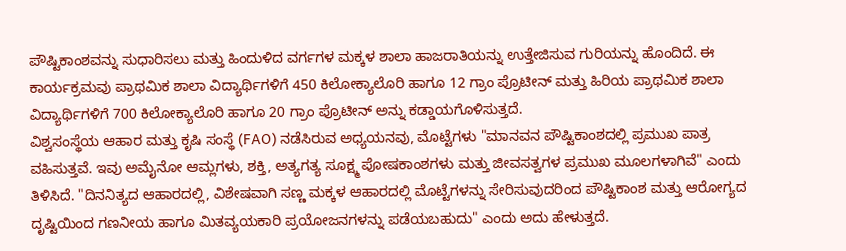ಪೌಷ್ಟಿಕಾಂಶವನ್ನು ಸುಧಾರಿಸಲು ಮತ್ತು ಹಿಂದುಳಿದ ವರ್ಗಗಳ ಮಕ್ಕಳ ಶಾಲಾ ಹಾಜರಾತಿಯನ್ನು ಉತ್ತೇಜಿಸುವ ಗುರಿಯನ್ನು ಹೊಂದಿದೆ. ಈ ಕಾರ್ಯಕ್ರಮವು ಪ್ರಾಥಮಿಕ ಶಾಲಾ ವಿದ್ಯಾರ್ಥಿಗಳಿಗೆ 450 ಕಿಲೋಕ್ಯಾಲೊರಿ ಹಾಗೂ 12 ಗ್ರಾಂ ಪ್ರೊಟೀನ್ ಮತ್ತು ಹಿರಿಯ ಪ್ರಾಥಮಿಕ ಶಾಲಾ ವಿದ್ಯಾರ್ಥಿಗಳಿಗೆ 700 ಕಿಲೋಕ್ಯಾಲೊರಿ ಹಾಗೂ 20 ಗ್ರಾಂ ಪ್ರೊಟೀನ್ ಅನ್ನು ಕಡ್ಡಾಯಗೊಳಿಸುತ್ತದೆ.
ವಿಶ್ವಸಂಸ್ಥೆಯ ಆಹಾರ ಮತ್ತು ಕೃಷಿ ಸಂಸ್ಥೆ (FAO) ನಡೆಸಿರುವ ಅಧ್ಯಯನವು, ಮೊಟ್ಟೆಗಳು "ಮಾನವನ ಪೌಷ್ಟಿಕಾಂಶದಲ್ಲಿ ಪ್ರಮುಖ ಪಾತ್ರ ವಹಿಸುತ್ತವೆ. ಇವು ಅಮೈನೋ ಆಮ್ಲಗಳು, ಶಕ್ತಿ, ಅತ್ಯಗತ್ಯ ಸೂಕ್ಷ್ಮ ಪೋಷಕಾಂಶಗಳು ಮತ್ತು ಜೀವಸತ್ವಗಳ ಪ್ರಮುಖ ಮೂಲಗಳಾಗಿವೆ" ಎಂದು ತಿಳಿಸಿದೆ. "ದಿನನಿತ್ಯದ ಆಹಾರದಲ್ಲಿ, ವಿಶೇಷವಾಗಿ ಸಣ್ಣ ಮಕ್ಕಳ ಆಹಾರದಲ್ಲಿ ಮೊಟ್ಟೆಗಳನ್ನು ಸೇರಿಸುವುದರಿಂದ ಪೌಷ್ಟಿಕಾಂಶ ಮತ್ತು ಆರೋಗ್ಯದ ದೃಷ್ಟಿಯಿಂದ ಗಣನೀಯ ಹಾಗೂ ಮಿತವ್ಯಯಕಾರಿ ಪ್ರಯೋಜನಗಳನ್ನು ಪಡೆಯಬಹುದು" ಎಂದು ಅದು ಹೇಳುತ್ತದೆ.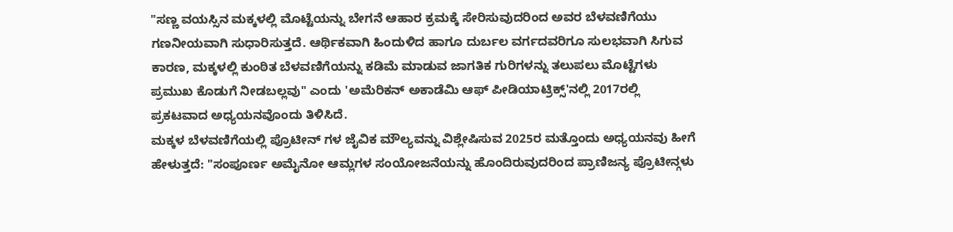"ಸಣ್ಣ ವಯಸ್ಸಿನ ಮಕ್ಕಳಲ್ಲಿ ಮೊಟ್ಟೆಯನ್ನು ಬೇಗನೆ ಆಹಾರ ಕ್ರಮಕ್ಕೆ ಸೇರಿಸುವುದರಿಂದ ಅವರ ಬೆಳವಣಿಗೆಯು ಗಣನೀಯವಾಗಿ ಸುಧಾರಿಸುತ್ತದೆ. ಆರ್ಥಿಕವಾಗಿ ಹಿಂದುಳಿದ ಹಾಗೂ ದುರ್ಬಲ ವರ್ಗದವರಿಗೂ ಸುಲಭವಾಗಿ ಸಿಗುವ ಕಾರಣ, ಮಕ್ಕಳಲ್ಲಿ ಕುಂಠಿತ ಬೆಳವಣಿಗೆಯನ್ನು ಕಡಿಮೆ ಮಾಡುವ ಜಾಗತಿಕ ಗುರಿಗಳನ್ನು ತಲುಪಲು ಮೊಟ್ಟೆಗಳು ಪ್ರಮುಖ ಕೊಡುಗೆ ನೀಡಬಲ್ಲವು" ಎಂದು 'ಅಮೆರಿಕನ್ ಅಕಾಡೆಮಿ ಆಫ್ ಪೀಡಿಯಾಟ್ರಿಕ್ಸ್'ನಲ್ಲಿ 2017ರಲ್ಲಿ ಪ್ರಕಟವಾದ ಅಧ್ಯಯನವೊಂದು ತಿಳಿಸಿದೆ.
ಮಕ್ಕಳ ಬೆಳವಣಿಗೆಯಲ್ಲಿ ಪ್ರೊಟೀನ್ ಗಳ ಜೈವಿಕ ಮೌಲ್ಯವನ್ನು ವಿಶ್ಲೇಷಿಸುವ 2025ರ ಮತ್ತೊಂದು ಅಧ್ಯಯನವು ಹೀಗೆ ಹೇಳುತ್ತದೆ: "ಸಂಪೂರ್ಣ ಅಮೈನೋ ಆಮ್ಲಗಳ ಸಂಯೋಜನೆಯನ್ನು ಹೊಂದಿರುವುದರಿಂದ ಪ್ರಾಣಿಜನ್ಯ ಪ್ರೊಟೀನ್ಗಳು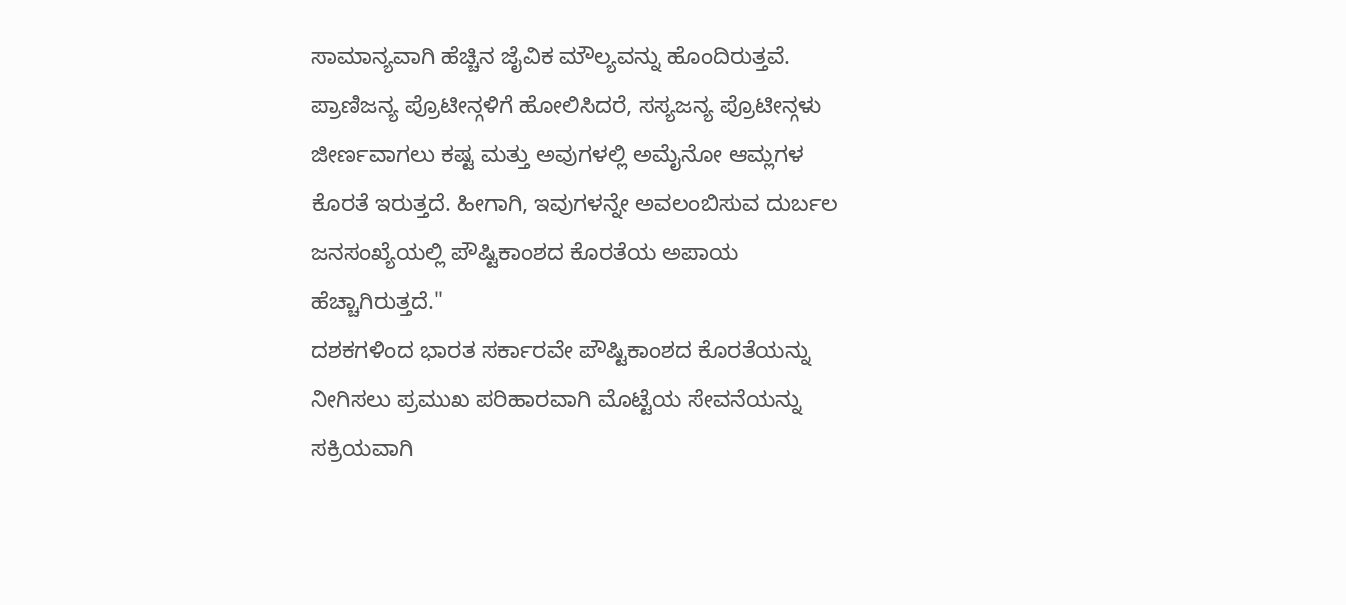ಸಾಮಾನ್ಯವಾಗಿ ಹೆಚ್ಚಿನ ಜೈವಿಕ ಮೌಲ್ಯವನ್ನು ಹೊಂದಿರುತ್ತವೆ. ಪ್ರಾಣಿಜನ್ಯ ಪ್ರೊಟೀನ್ಗಳಿಗೆ ಹೋಲಿಸಿದರೆ, ಸಸ್ಯಜನ್ಯ ಪ್ರೊಟೀನ್ಗಳು ಜೀರ್ಣವಾಗಲು ಕಷ್ಟ ಮತ್ತು ಅವುಗಳಲ್ಲಿ ಅಮೈನೋ ಆಮ್ಲಗಳ ಕೊರತೆ ಇರುತ್ತದೆ. ಹೀಗಾಗಿ, ಇವುಗಳನ್ನೇ ಅವಲಂಬಿಸುವ ದುರ್ಬಲ ಜನಸಂಖ್ಯೆಯಲ್ಲಿ ಪೌಷ್ಟಿಕಾಂಶದ ಕೊರತೆಯ ಅಪಾಯ ಹೆಚ್ಚಾಗಿರುತ್ತದೆ."
ದಶಕಗಳಿಂದ ಭಾರತ ಸರ್ಕಾರವೇ ಪೌಷ್ಟಿಕಾಂಶದ ಕೊರತೆಯನ್ನು ನೀಗಿಸಲು ಪ್ರಮುಖ ಪರಿಹಾರವಾಗಿ ಮೊಟ್ಟೆಯ ಸೇವನೆಯನ್ನು ಸಕ್ರಿಯವಾಗಿ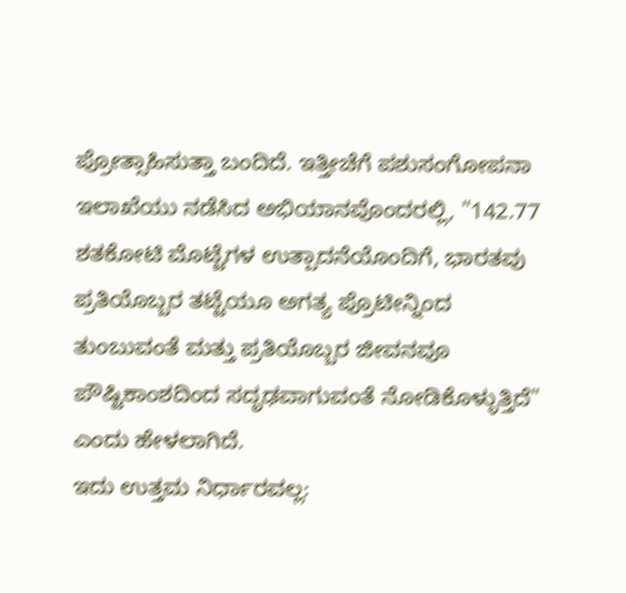ಪ್ರೋತ್ಸಾಹಿಸುತ್ತಾ ಬಂದಿದೆ. ಇತ್ತೀಚೆಗೆ ಪಶುಸಂಗೋಪನಾ ಇಲಾಖೆಯು ನಡೆಸಿದ ಅಭಿಯಾನವೊಂದರಲ್ಲಿ, "142.77 ಶತಕೋಟಿ ಮೊಟ್ಟೆಗಳ ಉತ್ಪಾದನೆಯೊಂದಿಗೆ, ಭಾರತವು ಪ್ರತಿಯೊಬ್ಬರ ತಟ್ಟೆಯೂ ಅಗತ್ಯ ಪ್ರೊಟೀನ್ನಿಂದ ತುಂಬುವಂತೆ ಮತ್ತು ಪ್ರತಿಯೊಬ್ಬರ ಜೀವನವೂ ಪೌಷ್ಟಿಕಾಂಶದಿಂದ ಸದೃಢವಾಗುವಂತೆ ನೋಡಿಕೊಳ್ಳುತ್ತಿದೆ" ಎಂದು ಹೇಳಲಾಗಿದೆ.
ಇದು ಉತ್ತಮ ನಿರ್ಧಾರವಲ್ಲ: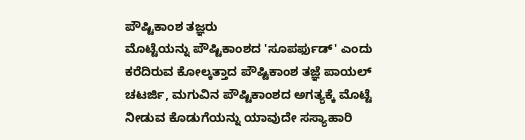ಪೌಷ್ಟಿಕಾಂಶ ತಜ್ಞರು
ಮೊಟ್ಟೆಯನ್ನು ಪೌಷ್ಟಿಕಾಂಶದ 'ಸೂಪರ್ಫುಡ್' ಎಂದು ಕರೆದಿರುವ ಕೋಲ್ಕತ್ತಾದ ಪೌಷ್ಟಿಕಾಂಶ ತಜ್ಞೆ ಪಾಯಲ್ ಚಟರ್ಜಿ, ಮಗುವಿನ ಪೌಷ್ಟಿಕಾಂಶದ ಅಗತ್ಯಕ್ಕೆ ಮೊಟ್ಟೆ ನೀಡುವ ಕೊಡುಗೆಯನ್ನು ಯಾವುದೇ ಸಸ್ಯಾಹಾರಿ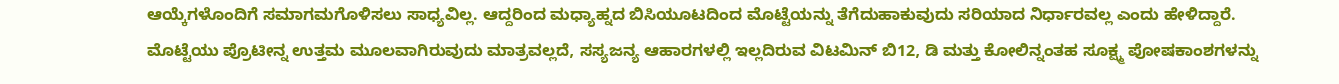ಆಯ್ಕೆಗಳೊಂದಿಗೆ ಸಮಾಗಮಗೊಳಿಸಲು ಸಾಧ್ಯವಿಲ್ಲ. ಆದ್ದರಿಂದ ಮಧ್ಯಾಹ್ನದ ಬಿಸಿಯೂಟದಿಂದ ಮೊಟ್ಟೆಯನ್ನು ತೆಗೆದುಹಾಕುವುದು ಸರಿಯಾದ ನಿರ್ಧಾರವಲ್ಲ ಎಂದು ಹೇಳಿದ್ದಾರೆ.
ಮೊಟ್ಟೆಯು ಪ್ರೊಟೀನ್ನ ಉತ್ತಮ ಮೂಲವಾಗಿರುವುದು ಮಾತ್ರವಲ್ಲದೆ, ಸಸ್ಯಜನ್ಯ ಆಹಾರಗಳಲ್ಲಿ ಇಲ್ಲದಿರುವ ವಿಟಮಿನ್ ಬಿ12, ಡಿ ಮತ್ತು ಕೋಲಿನ್ನಂತಹ ಸೂಕ್ಷ್ಮ ಪೋಷಕಾಂಶಗಳನ್ನು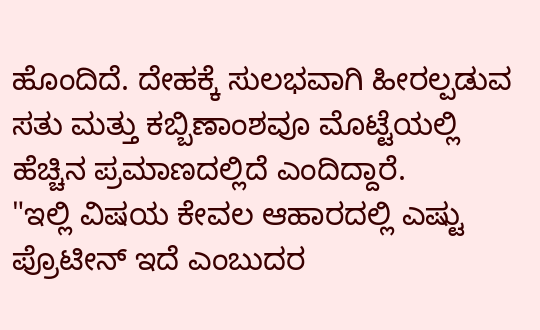ಹೊಂದಿದೆ. ದೇಹಕ್ಕೆ ಸುಲಭವಾಗಿ ಹೀರಲ್ಪಡುವ ಸತು ಮತ್ತು ಕಬ್ಬಿಣಾಂಶವೂ ಮೊಟ್ಟೆಯಲ್ಲಿ ಹೆಚ್ಚಿನ ಪ್ರಮಾಣದಲ್ಲಿದೆ ಎಂದಿದ್ದಾರೆ.
"ಇಲ್ಲಿ ವಿಷಯ ಕೇವಲ ಆಹಾರದಲ್ಲಿ ಎಷ್ಟು ಪ್ರೊಟೀನ್ ಇದೆ ಎಂಬುದರ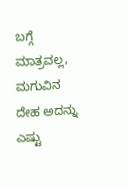ಬಗ್ಗೆ ಮಾತ್ರವಲ್ಲ, ಮಗುವಿನ ದೇಹ ಅದನ್ನು ಎಷ್ಟು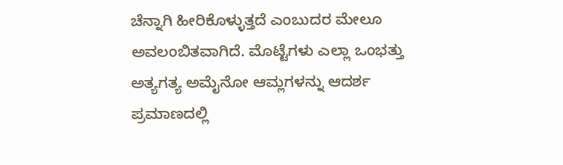ಚೆನ್ನಾಗಿ ಹೀರಿಕೊಳ್ಳುತ್ತದೆ ಎಂಬುದರ ಮೇಲೂ ಅವಲಂಬಿತವಾಗಿದೆ. ಮೊಟ್ಟೆಗಳು ಎಲ್ಲಾ ಒಂಭತ್ತು ಅತ್ಯಗತ್ಯ ಅಮೈನೋ ಆಮ್ಲಗಳನ್ನು ಆದರ್ಶ ಪ್ರಮಾಣದಲ್ಲಿ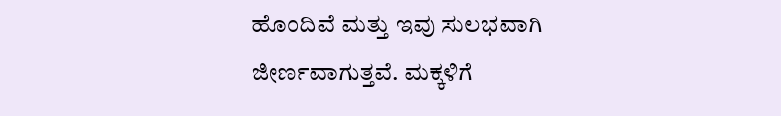ಹೊಂದಿವೆ ಮತ್ತು ಇವು ಸುಲಭವಾಗಿ ಜೀರ್ಣವಾಗುತ್ತವೆ. ಮಕ್ಕಳಿಗೆ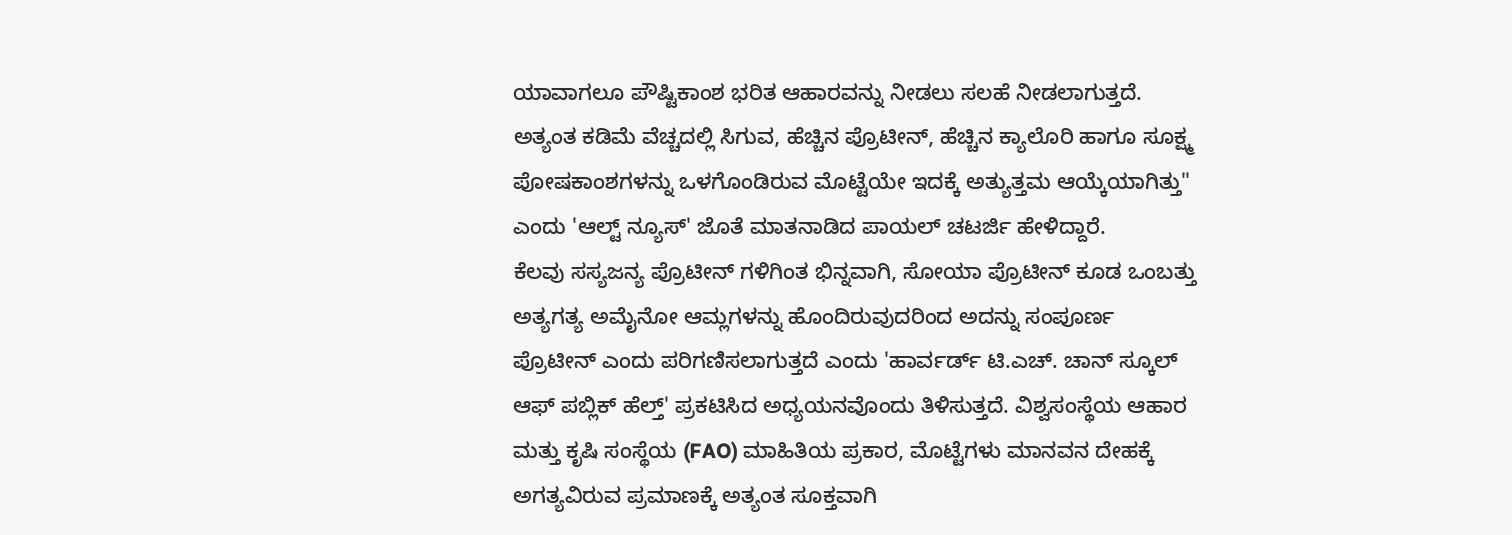ಯಾವಾಗಲೂ ಪೌಷ್ಟಿಕಾಂಶ ಭರಿತ ಆಹಾರವನ್ನು ನೀಡಲು ಸಲಹೆ ನೀಡಲಾಗುತ್ತದೆ. ಅತ್ಯಂತ ಕಡಿಮೆ ವೆಚ್ಚದಲ್ಲಿ ಸಿಗುವ, ಹೆಚ್ಚಿನ ಪ್ರೊಟೀನ್, ಹೆಚ್ಚಿನ ಕ್ಯಾಲೊರಿ ಹಾಗೂ ಸೂಕ್ಷ್ಮ ಪೋಷಕಾಂಶಗಳನ್ನು ಒಳಗೊಂಡಿರುವ ಮೊಟ್ಟೆಯೇ ಇದಕ್ಕೆ ಅತ್ಯುತ್ತಮ ಆಯ್ಕೆಯಾಗಿತ್ತು" ಎಂದು 'ಆಲ್ಟ್ ನ್ಯೂಸ್' ಜೊತೆ ಮಾತನಾಡಿದ ಪಾಯಲ್ ಚಟರ್ಜಿ ಹೇಳಿದ್ದಾರೆ.
ಕೆಲವು ಸಸ್ಯಜನ್ಯ ಪ್ರೊಟೀನ್ ಗಳಿಗಿಂತ ಭಿನ್ನವಾಗಿ, ಸೋಯಾ ಪ್ರೊಟೀನ್ ಕೂಡ ಒಂಬತ್ತು ಅತ್ಯಗತ್ಯ ಅಮೈನೋ ಆಮ್ಲಗಳನ್ನು ಹೊಂದಿರುವುದರಿಂದ ಅದನ್ನು ಸಂಪೂರ್ಣ ಪ್ರೊಟೀನ್ ಎಂದು ಪರಿಗಣಿಸಲಾಗುತ್ತದೆ ಎಂದು 'ಹಾರ್ವರ್ಡ್ ಟಿ.ಎಚ್. ಚಾನ್ ಸ್ಕೂಲ್ ಆಫ್ ಪಬ್ಲಿಕ್ ಹೆಲ್ತ್' ಪ್ರಕಟಿಸಿದ ಅಧ್ಯಯನವೊಂದು ತಿಳಿಸುತ್ತದೆ. ವಿಶ್ವಸಂಸ್ಥೆಯ ಆಹಾರ ಮತ್ತು ಕೃಷಿ ಸಂಸ್ಥೆಯ (FAO) ಮಾಹಿತಿಯ ಪ್ರಕಾರ, ಮೊಟ್ಟೆಗಳು ಮಾನವನ ದೇಹಕ್ಕೆ ಅಗತ್ಯವಿರುವ ಪ್ರಮಾಣಕ್ಕೆ ಅತ್ಯಂತ ಸೂಕ್ತವಾಗಿ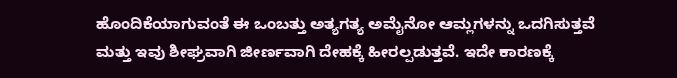ಹೊಂದಿಕೆಯಾಗುವಂತೆ ಈ ಒಂಬತ್ತು ಅತ್ಯಗತ್ಯ ಅಮೈನೋ ಆಮ್ಲಗಳನ್ನು ಒದಗಿಸುತ್ತವೆ ಮತ್ತು ಇವು ಶೀಘ್ರವಾಗಿ ಜೀರ್ಣವಾಗಿ ದೇಹಕ್ಕೆ ಹೀರಲ್ಪಡುತ್ತವೆ. ಇದೇ ಕಾರಣಕ್ಕೆ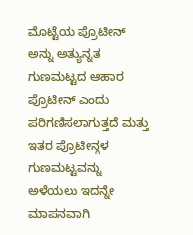ಮೊಟ್ಟೆಯ ಪ್ರೊಟೀನ್ ಅನ್ನು ಅತ್ಯುನ್ನತ ಗುಣಮಟ್ಟದ ಆಹಾರ ಪ್ರೊಟೀನ್ ಎಂದು ಪರಿಗಣಿಸಲಾಗುತ್ತದೆ ಮತ್ತು ಇತರ ಪ್ರೊಟೀನ್ಗಳ ಗುಣಮಟ್ಟವನ್ನು ಅಳೆಯಲು ಇದನ್ನೇ ಮಾಪನವಾಗಿ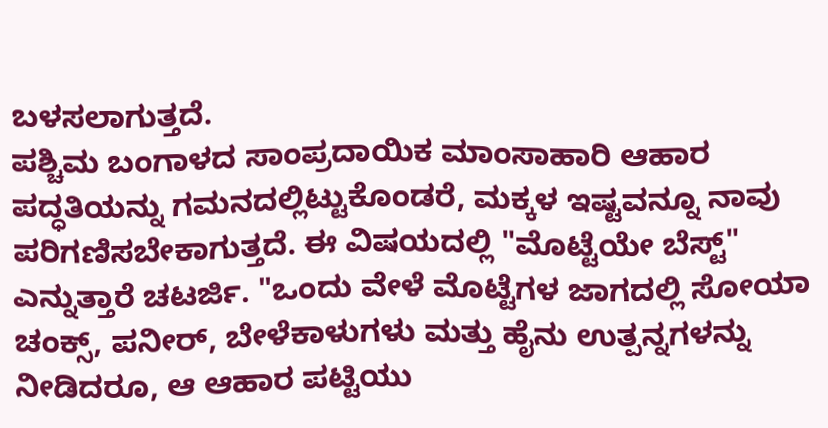ಬಳಸಲಾಗುತ್ತದೆ.
ಪಶ್ಚಿಮ ಬಂಗಾಳದ ಸಾಂಪ್ರದಾಯಿಕ ಮಾಂಸಾಹಾರಿ ಆಹಾರ ಪದ್ಧತಿಯನ್ನು ಗಮನದಲ್ಲಿಟ್ಟುಕೊಂಡರೆ, ಮಕ್ಕಳ ಇಷ್ಟವನ್ನೂ ನಾವು ಪರಿಗಣಿಸಬೇಕಾಗುತ್ತದೆ. ಈ ವಿಷಯದಲ್ಲಿ "ಮೊಟ್ಟೆಯೇ ಬೆಸ್ಟ್" ಎನ್ನುತ್ತಾರೆ ಚಟರ್ಜಿ. "ಒಂದು ವೇಳೆ ಮೊಟ್ಟೆಗಳ ಜಾಗದಲ್ಲಿ ಸೋಯಾ ಚಂಕ್ಸ್, ಪನೀರ್, ಬೇಳೆಕಾಳುಗಳು ಮತ್ತು ಹೈನು ಉತ್ಪನ್ನಗಳನ್ನು ನೀಡಿದರೂ, ಆ ಆಹಾರ ಪಟ್ಟಿಯು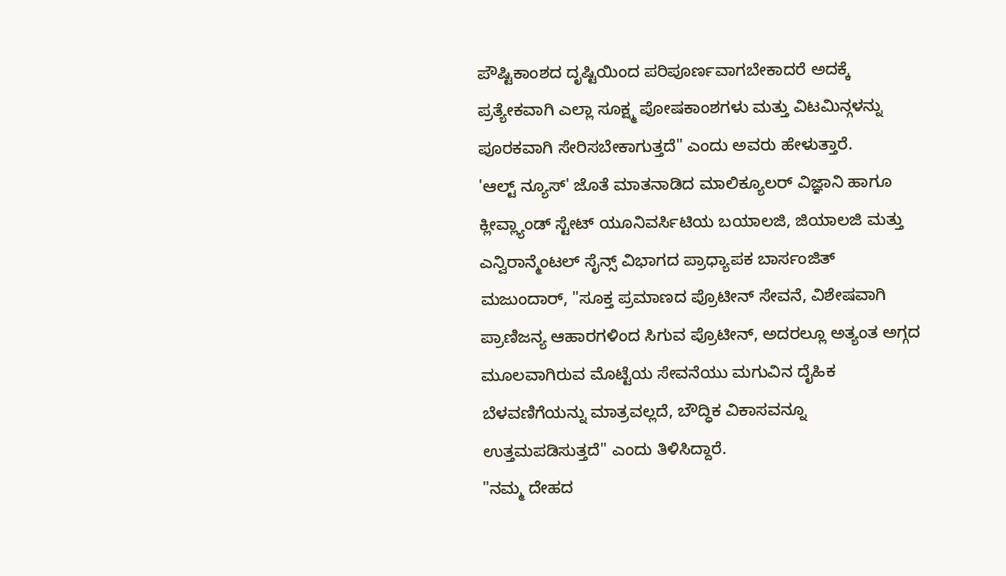ಪೌಷ್ಟಿಕಾಂಶದ ದೃಷ್ಟಿಯಿಂದ ಪರಿಪೂರ್ಣವಾಗಬೇಕಾದರೆ ಅದಕ್ಕೆ ಪ್ರತ್ಯೇಕವಾಗಿ ಎಲ್ಲಾ ಸೂಕ್ಷ್ಮ ಪೋಷಕಾಂಶಗಳು ಮತ್ತು ವಿಟಮಿನ್ಗಳನ್ನು ಪೂರಕವಾಗಿ ಸೇರಿಸಬೇಕಾಗುತ್ತದೆ" ಎಂದು ಅವರು ಹೇಳುತ್ತಾರೆ.
'ಆಲ್ಟ್ ನ್ಯೂಸ್' ಜೊತೆ ಮಾತನಾಡಿದ ಮಾಲಿಕ್ಯೂಲರ್ ವಿಜ್ಞಾನಿ ಹಾಗೂ ಕ್ಲೀವ್ಲ್ಯಾಂಡ್ ಸ್ಟೇಟ್ ಯೂನಿವರ್ಸಿಟಿಯ ಬಯಾಲಜಿ, ಜಿಯಾಲಜಿ ಮತ್ತು ಎನ್ವಿರಾನ್ಮೆಂಟಲ್ ಸೈನ್ಸ್ ವಿಭಾಗದ ಪ್ರಾಧ್ಯಾಪಕ ಬಾರ್ಸಂಜಿತ್ ಮಜುಂದಾರ್, "ಸೂಕ್ತ ಪ್ರಮಾಣದ ಪ್ರೊಟೀನ್ ಸೇವನೆ, ವಿಶೇಷವಾಗಿ ಪ್ರಾಣಿಜನ್ಯ ಆಹಾರಗಳಿಂದ ಸಿಗುವ ಪ್ರೊಟೀನ್, ಅದರಲ್ಲೂ ಅತ್ಯಂತ ಅಗ್ಗದ ಮೂಲವಾಗಿರುವ ಮೊಟ್ಟೆಯ ಸೇವನೆಯು ಮಗುವಿನ ದೈಹಿಕ ಬೆಳವಣಿಗೆಯನ್ನು ಮಾತ್ರವಲ್ಲದೆ, ಬೌದ್ಧಿಕ ವಿಕಾಸವನ್ನೂ ಉತ್ತಮಪಡಿಸುತ್ತದೆ" ಎಂದು ತಿಳಿಸಿದ್ದಾರೆ.
"ನಮ್ಮ ದೇಹದ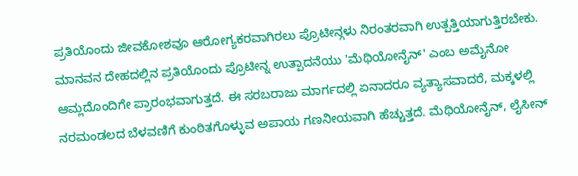ಪ್ರತಿಯೊಂದು ಜೀವಕೋಶವೂ ಆರೋಗ್ಯಕರವಾಗಿರಲು ಪ್ರೊಟೀನ್ಗಳು ನಿರಂತರವಾಗಿ ಉತ್ಪತ್ತಿಯಾಗುತ್ತಿರಬೇಕು. ಮಾನವನ ದೇಹದಲ್ಲಿನ ಪ್ರತಿಯೊಂದು ಪ್ರೊಟೀನ್ನ ಉತ್ಪಾದನೆಯು 'ಮೆಥಿಯೋನೈನ್' ಎಂಬ ಅಮೈನೋ ಆಮ್ಲದೊಂದಿಗೇ ಪ್ರಾರಂಭವಾಗುತ್ತದೆ. ಈ ಸರಬರಾಜು ಮಾರ್ಗದಲ್ಲಿ ಏನಾದರೂ ವ್ಯತ್ಯಾಸವಾದರೆ, ಮಕ್ಕಳಲ್ಲಿ ನರಮಂಡಲದ ಬೆಳವಣಿಗೆ ಕುಂಠಿತಗೊಳ್ಳುವ ಅಪಾಯ ಗಣನೀಯವಾಗಿ ಹೆಚ್ಚುತ್ತದೆ. ಮೆಥಿಯೋನೈನ್, ಲೈಸೀನ್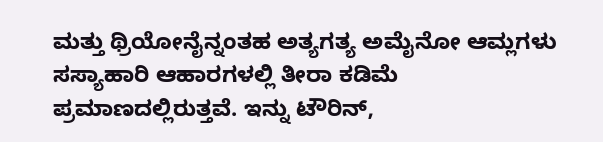ಮತ್ತು ಥ್ರಿಯೋನೈನ್ನಂತಹ ಅತ್ಯಗತ್ಯ ಅಮೈನೋ ಆಮ್ಲಗಳು ಸಸ್ಯಾಹಾರಿ ಆಹಾರಗಳಲ್ಲಿ ತೀರಾ ಕಡಿಮೆ ಪ್ರಮಾಣದಲ್ಲಿರುತ್ತವೆ. ಇನ್ನು ಟೌರಿನ್,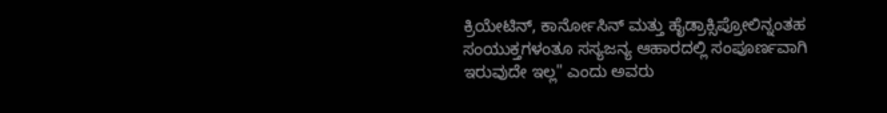ಕ್ರಿಯೇಟಿನ್, ಕಾರ್ನೋಸಿನ್ ಮತ್ತು ಹೈಡ್ರಾಕ್ಸಿಪ್ರೋಲಿನ್ನಂತಹ ಸಂಯುಕ್ತಗಳಂತೂ ಸಸ್ಯಜನ್ಯ ಆಹಾರದಲ್ಲಿ ಸಂಪೂರ್ಣವಾಗಿ ಇರುವುದೇ ಇಲ್ಲ" ಎಂದು ಅವರು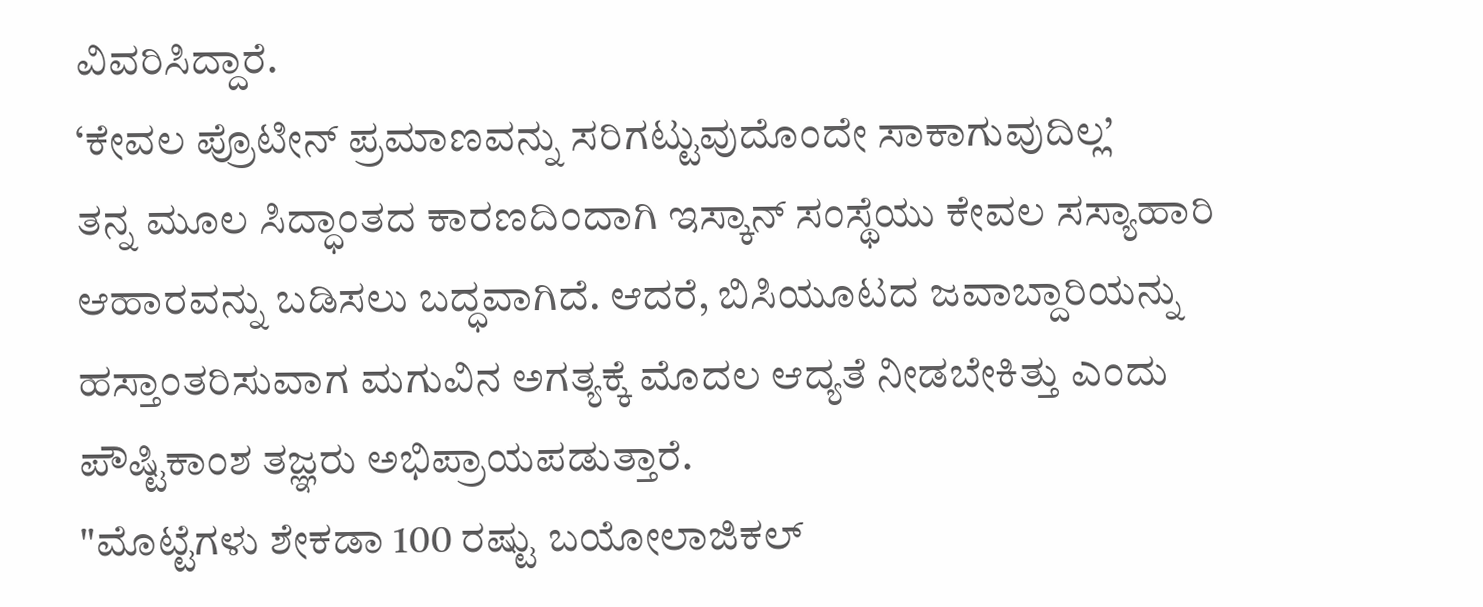ವಿವರಿಸಿದ್ದಾರೆ.
‘ಕೇವಲ ಪ್ರೊಟೀನ್ ಪ್ರಮಾಣವನ್ನು ಸರಿಗಟ್ಟುವುದೊಂದೇ ಸಾಕಾಗುವುದಿಲ್ಲ’
ತನ್ನ ಮೂಲ ಸಿದ್ಧಾಂತದ ಕಾರಣದಿಂದಾಗಿ ಇಸ್ಕಾನ್ ಸಂಸ್ಥೆಯು ಕೇವಲ ಸಸ್ಯಾಹಾರಿ ಆಹಾರವನ್ನು ಬಡಿಸಲು ಬದ್ಧವಾಗಿದೆ. ಆದರೆ, ಬಿಸಿಯೂಟದ ಜವಾಬ್ದಾರಿಯನ್ನು ಹಸ್ತಾಂತರಿಸುವಾಗ ಮಗುವಿನ ಅಗತ್ಯಕ್ಕೆ ಮೊದಲ ಆದ್ಯತೆ ನೀಡಬೇಕಿತ್ತು ಎಂದು ಪೌಷ್ಟಿಕಾಂಶ ತಜ್ಞರು ಅಭಿಪ್ರಾಯಪಡುತ್ತಾರೆ.
"ಮೊಟ್ಟೆಗಳು ಶೇಕಡಾ 100 ರಷ್ಟು ಬಯೋಲಾಜಿಕಲ್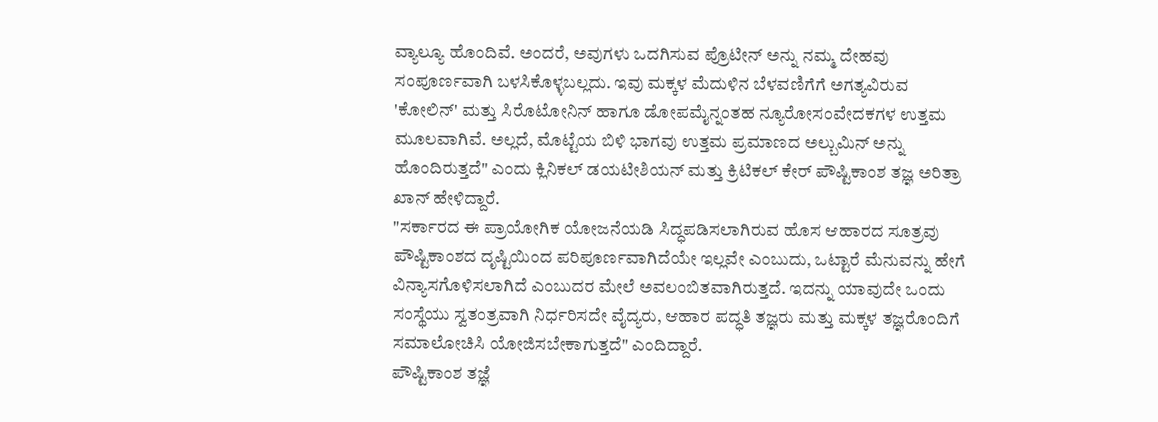ವ್ಯಾಲ್ಯೂ ಹೊಂದಿವೆ. ಅಂದರೆ, ಅವುಗಳು ಒದಗಿಸುವ ಪ್ರೊಟೀನ್ ಅನ್ನು ನಮ್ಮ ದೇಹವು ಸಂಪೂರ್ಣವಾಗಿ ಬಳಸಿಕೊಳ್ಳಬಲ್ಲದು. ಇವು ಮಕ್ಕಳ ಮೆದುಳಿನ ಬೆಳವಣಿಗೆಗೆ ಅಗತ್ಯವಿರುವ 'ಕೋಲಿನ್' ಮತ್ತು ಸಿರೊಟೋನಿನ್ ಹಾಗೂ ಡೋಪಮೈನ್ನಂತಹ ನ್ಯೂರೋಸಂವೇದಕಗಳ ಉತ್ತಮ ಮೂಲವಾಗಿವೆ. ಅಲ್ಲದೆ, ಮೊಟ್ಟೆಯ ಬಿಳಿ ಭಾಗವು ಉತ್ತಮ ಪ್ರಮಾಣದ ಅಲ್ಬುಮಿನ್ ಅನ್ನು ಹೊಂದಿರುತ್ತದೆ" ಎಂದು ಕ್ಲಿನಿಕಲ್ ಡಯಟೀಶಿಯನ್ ಮತ್ತು ಕ್ರಿಟಿಕಲ್ ಕೇರ್ ಪೌಷ್ಟಿಕಾಂಶ ತಜ್ಞ ಅರಿತ್ರಾ ಖಾನ್ ಹೇಳಿದ್ದಾರೆ.
"ಸರ್ಕಾರದ ಈ ಪ್ರಾಯೋಗಿಕ ಯೋಜನೆಯಡಿ ಸಿದ್ಧಪಡಿಸಲಾಗಿರುವ ಹೊಸ ಆಹಾರದ ಸೂತ್ರವು ಪೌಷ್ಟಿಕಾಂಶದ ದೃಷ್ಟಿಯಿಂದ ಪರಿಪೂರ್ಣವಾಗಿದೆಯೇ ಇಲ್ಲವೇ ಎಂಬುದು, ಒಟ್ಟಾರೆ ಮೆನುವನ್ನು ಹೇಗೆ ವಿನ್ಯಾಸಗೊಳಿಸಲಾಗಿದೆ ಎಂಬುದರ ಮೇಲೆ ಅವಲಂಬಿತವಾಗಿರುತ್ತದೆ. ಇದನ್ನು ಯಾವುದೇ ಒಂದು ಸಂಸ್ಥೆಯು ಸ್ವತಂತ್ರವಾಗಿ ನಿರ್ಧರಿಸದೇ ವೈದ್ಯರು, ಆಹಾರ ಪದ್ಧತಿ ತಜ್ಞರು ಮತ್ತು ಮಕ್ಕಳ ತಜ್ಞರೊಂದಿಗೆ ಸಮಾಲೋಚಿಸಿ ಯೋಜಿಸಬೇಕಾಗುತ್ತದೆ" ಎಂದಿದ್ದಾರೆ.
ಪೌಷ್ಟಿಕಾಂಶ ತಜ್ಞೆ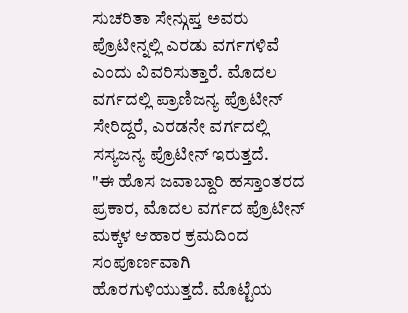ಸುಚರಿತಾ ಸೇನ್ಗುಪ್ತ ಅವರು ಪ್ರೊಟೀನ್ನಲ್ಲಿ ಎರಡು ವರ್ಗಗಳಿವೆ ಎಂದು ವಿವರಿಸುತ್ತಾರೆ. ಮೊದಲ ವರ್ಗದಲ್ಲಿ ಪ್ರಾಣಿಜನ್ಯ ಪ್ರೊಟೀನ್ ಸೇರಿದ್ದರೆ, ಎರಡನೇ ವರ್ಗದಲ್ಲಿ ಸಸ್ಯಜನ್ಯ ಪ್ರೊಟೀನ್ ಇರುತ್ತದೆ.
"ಈ ಹೊಸ ಜವಾಬ್ದಾರಿ ಹಸ್ತಾಂತರದ ಪ್ರಕಾರ, ಮೊದಲ ವರ್ಗದ ಪ್ರೊಟೀನ್ ಮಕ್ಕಳ ಆಹಾರ ಕ್ರಮದಿಂದ ಸಂಪೂರ್ಣವಾಗಿ ಹೊರಗುಳಿಯುತ್ತದೆ. ಮೊಟ್ಟೆಯ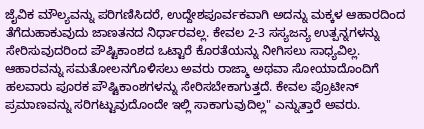ಜೈವಿಕ ಮೌಲ್ಯವನ್ನು ಪರಿಗಣಿಸಿದರೆ, ಉದ್ದೇಶಪೂರ್ವಕವಾಗಿ ಅದನ್ನು ಮಕ್ಕಳ ಆಹಾರದಿಂದ ತೆಗೆದುಹಾಕುವುದು ಜಾಣತನದ ನಿರ್ಧಾರವಲ್ಲ. ಕೇವಲ 2-3 ಸಸ್ಯಜನ್ಯ ಉತ್ಪನ್ನಗಳನ್ನು ಸೇರಿಸುವುದರಿಂದ ಪೌಷ್ಟಿಕಾಂಶದ ಒಟ್ಟಾರೆ ಕೊರತೆಯನ್ನು ನೀಗಿಸಲು ಸಾಧ್ಯವಿಲ್ಲ. ಆಹಾರವನ್ನು ಸಮತೋಲನಗೊಳಿಸಲು ಅವರು ರಾಜ್ಮಾ ಅಥವಾ ಸೋಯಾದೊಂದಿಗೆ ಹಲವಾರು ಪೂರಕ ಪೌಷ್ಟಿಕಾಂಶಗಳನ್ನು ಸೇರಿಸಬೇಕಾಗುತ್ತದೆ. ಕೇವಲ ಪ್ರೊಟೀನ್ ಪ್ರಮಾಣವನ್ನು ಸರಿಗಟ್ಟುವುದೊಂದೇ ಇಲ್ಲಿ ಸಾಕಾಗುವುದಿಲ್ಲ" ಎನ್ನುತ್ತಾರೆ ಅವರು.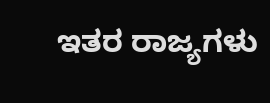ಇತರ ರಾಜ್ಯಗಳು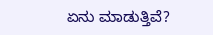ಏನು ಮಾಡುತ್ತಿವೆ?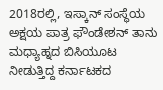2018ರಲ್ಲಿ, ಇಸ್ಕಾನ್ ಸಂಸ್ಥೆಯ ಅಕ್ಷಯ ಪಾತ್ರ ಫೌಂಡೇಶನ್ ತಾನು ಮಧ್ಯಾಹ್ನದ ಬಿಸಿಯೂಟ ನೀಡುತ್ತಿದ್ದ ಕರ್ನಾಟಕದ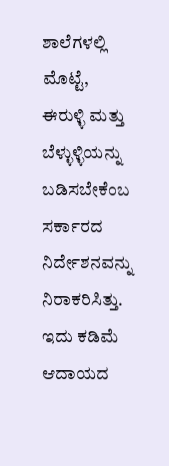ಶಾಲೆಗಳಲ್ಲಿ ಮೊಟ್ಟೆ, ಈರುಳ್ಳಿ ಮತ್ತು ಬೆಳ್ಳುಳ್ಳಿಯನ್ನು ಬಡಿಸಬೇಕೆಂಬ ಸರ್ಕಾರದ ನಿರ್ದೇಶನವನ್ನು ನಿರಾಕರಿಸಿತ್ತು. ಇದು ಕಡಿಮೆ ಆದಾಯದ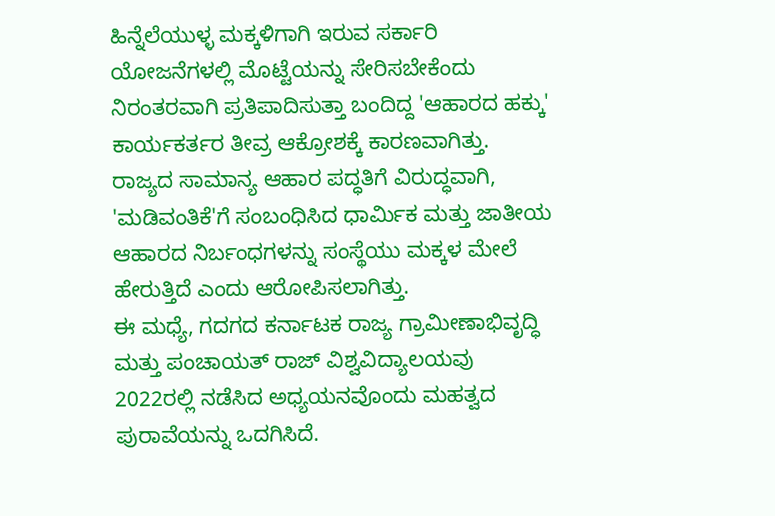ಹಿನ್ನೆಲೆಯುಳ್ಳ ಮಕ್ಕಳಿಗಾಗಿ ಇರುವ ಸರ್ಕಾರಿ ಯೋಜನೆಗಳಲ್ಲಿ ಮೊಟ್ಟೆಯನ್ನು ಸೇರಿಸಬೇಕೆಂದು ನಿರಂತರವಾಗಿ ಪ್ರತಿಪಾದಿಸುತ್ತಾ ಬಂದಿದ್ದ 'ಆಹಾರದ ಹಕ್ಕು' ಕಾರ್ಯಕರ್ತರ ತೀವ್ರ ಆಕ್ರೋಶಕ್ಕೆ ಕಾರಣವಾಗಿತ್ತು. ರಾಜ್ಯದ ಸಾಮಾನ್ಯ ಆಹಾರ ಪದ್ಧತಿಗೆ ವಿರುದ್ಧವಾಗಿ, 'ಮಡಿವಂತಿಕೆ'ಗೆ ಸಂಬಂಧಿಸಿದ ಧಾರ್ಮಿಕ ಮತ್ತು ಜಾತೀಯ ಆಹಾರದ ನಿರ್ಬಂಧಗಳನ್ನು ಸಂಸ್ಥೆಯು ಮಕ್ಕಳ ಮೇಲೆ ಹೇರುತ್ತಿದೆ ಎಂದು ಆರೋಪಿಸಲಾಗಿತ್ತು.
ಈ ಮಧ್ಯೆ, ಗದಗದ ಕರ್ನಾಟಕ ರಾಜ್ಯ ಗ್ರಾಮೀಣಾಭಿವೃದ್ಧಿ ಮತ್ತು ಪಂಚಾಯತ್ ರಾಜ್ ವಿಶ್ವವಿದ್ಯಾಲಯವು 2022ರಲ್ಲಿ ನಡೆಸಿದ ಅಧ್ಯಯನವೊಂದು ಮಹತ್ವದ ಪುರಾವೆಯನ್ನು ಒದಗಿಸಿದೆ.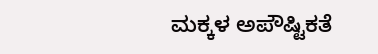ಮಕ್ಕಳ ಅಪೌಷ್ಟಿಕತೆ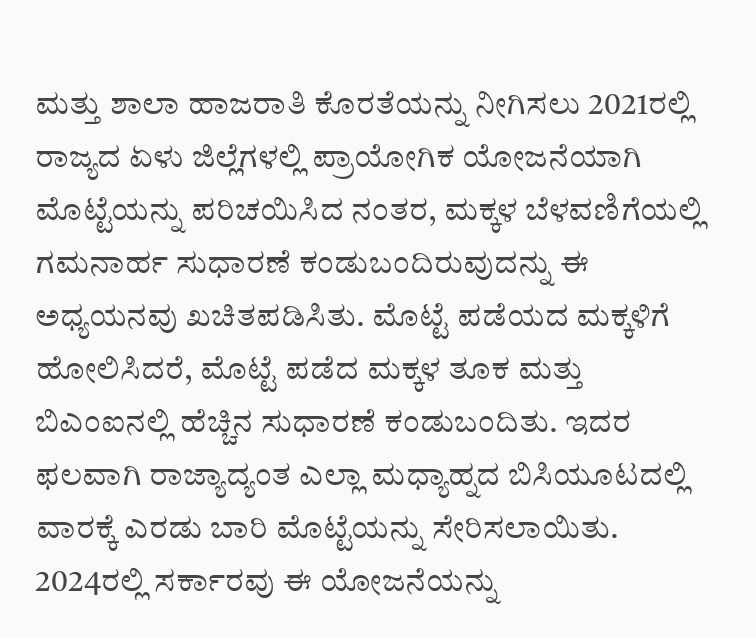ಮತ್ತು ಶಾಲಾ ಹಾಜರಾತಿ ಕೊರತೆಯನ್ನು ನೀಗಿಸಲು 2021ರಲ್ಲಿ ರಾಜ್ಯದ ಏಳು ಜಿಲ್ಲೆಗಳಲ್ಲಿ ಪ್ರಾಯೋಗಿಕ ಯೋಜನೆಯಾಗಿ ಮೊಟ್ಟೆಯನ್ನು ಪರಿಚಯಿಸಿದ ನಂತರ, ಮಕ್ಕಳ ಬೆಳವಣಿಗೆಯಲ್ಲಿ ಗಮನಾರ್ಹ ಸುಧಾರಣೆ ಕಂಡುಬಂದಿರುವುದನ್ನು ಈ ಅಧ್ಯಯನವು ಖಚಿತಪಡಿಸಿತು. ಮೊಟ್ಟೆ ಪಡೆಯದ ಮಕ್ಕಳಿಗೆ ಹೋಲಿಸಿದರೆ, ಮೊಟ್ಟೆ ಪಡೆದ ಮಕ್ಕಳ ತೂಕ ಮತ್ತು ಬಿಎಂಐನಲ್ಲಿ ಹೆಚ್ಚಿನ ಸುಧಾರಣೆ ಕಂಡುಬಂದಿತು. ಇದರ ಫಲವಾಗಿ ರಾಜ್ಯಾದ್ಯಂತ ಎಲ್ಲಾ ಮಧ್ಯಾಹ್ನದ ಬಿಸಿಯೂಟದಲ್ಲಿ ವಾರಕ್ಕೆ ಎರಡು ಬಾರಿ ಮೊಟ್ಟೆಯನ್ನು ಸೇರಿಸಲಾಯಿತು. 2024ರಲ್ಲಿ ಸರ್ಕಾರವು ಈ ಯೋಜನೆಯನ್ನು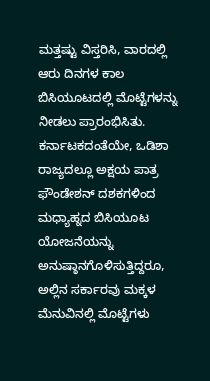ಮತ್ತಷ್ಟು ವಿಸ್ತರಿಸಿ, ವಾರದಲ್ಲಿ ಆರು ದಿನಗಳ ಕಾಲ ಬಿಸಿಯೂಟದಲ್ಲಿ ಮೊಟ್ಟೆಗಳನ್ನು ನೀಡಲು ಪ್ರಾರಂಭಿಸಿತು.
ಕರ್ನಾಟಕದಂತೆಯೇ, ಒಡಿಶಾ ರಾಜ್ಯದಲ್ಲೂ ಅಕ್ಷಯ ಪಾತ್ರ ಫೌಂಡೇಶನ್ ದಶಕಗಳಿಂದ ಮಧ್ಯಾಹ್ನದ ಬಿಸಿಯೂಟ ಯೋಜನೆಯನ್ನು ಅನುಷ್ಠಾನಗೊಳಿಸುತ್ತಿದ್ದರೂ, ಅಲ್ಲಿನ ಸರ್ಕಾರವು ಮಕ್ಕಳ ಮೆನುವಿನಲ್ಲಿ ಮೊಟ್ಟೆಗಳು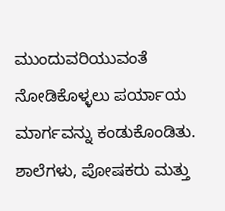ಮುಂದುವರಿಯುವಂತೆ ನೋಡಿಕೊಳ್ಳಲು ಪರ್ಯಾಯ ಮಾರ್ಗವನ್ನು ಕಂಡುಕೊಂಡಿತು. ಶಾಲೆಗಳು, ಪೋಷಕರು ಮತ್ತು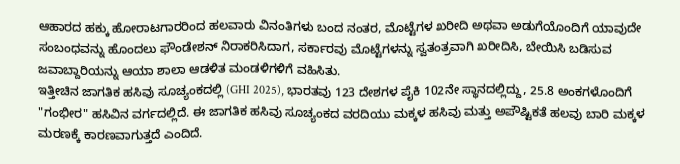ಆಹಾರದ ಹಕ್ಕು ಹೋರಾಟಗಾರರಿಂದ ಹಲವಾರು ವಿನಂತಿಗಳು ಬಂದ ನಂತರ, ಮೊಟ್ಟೆಗಳ ಖರೀದಿ ಅಥವಾ ಅಡುಗೆಯೊಂದಿಗೆ ಯಾವುದೇ ಸಂಬಂಧವನ್ನು ಹೊಂದಲು ಫೌಂಡೇಶನ್ ನಿರಾಕರಿಸಿದಾಗ, ಸರ್ಕಾರವು ಮೊಟ್ಟೆಗಳನ್ನು ಸ್ವತಂತ್ರವಾಗಿ ಖರೀದಿಸಿ, ಬೇಯಿಸಿ ಬಡಿಸುವ ಜವಾಬ್ದಾರಿಯನ್ನು ಆಯಾ ಶಾಲಾ ಆಡಳಿತ ಮಂಡಳಿಗಳಿಗೆ ವಹಿಸಿತು.
ಇತ್ತೀಚಿನ ಜಾಗತಿಕ ಹಸಿವು ಸೂಚ್ಯಂಕದಲ್ಲಿ (GHI 2025), ಭಾರತವು 123 ದೇಶಗಳ ಪೈಕಿ 102ನೇ ಸ್ಥಾನದಲ್ಲಿದ್ದು, 25.8 ಅಂಕಗಳೊಂದಿಗೆ "ಗಂಭೀರ" ಹಸಿವಿನ ವರ್ಗದಲ್ಲಿದೆ. ಈ ಜಾಗತಿಕ ಹಸಿವು ಸೂಚ್ಯಂಕದ ವರದಿಯು ಮಕ್ಕಳ ಹಸಿವು ಮತ್ತು ಅಪೌಷ್ಟಿಕತೆ ಹಲವು ಬಾರಿ ಮಕ್ಕಳ ಮರಣಕ್ಕೆ ಕಾರಣವಾಗುತ್ತದೆ ಎಂದಿದೆ.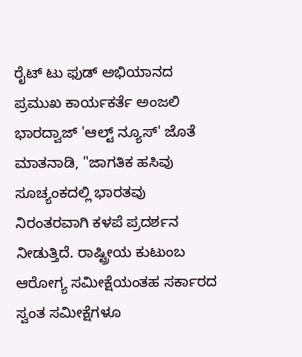ರೈಟ್ ಟು ಫುಡ್ ಅಭಿಯಾನದ ಪ್ರಮುಖ ಕಾರ್ಯಕರ್ತೆ ಅಂಜಲಿ ಭಾರದ್ವಾಜ್ 'ಆಲ್ಟ್ ನ್ಯೂಸ್' ಜೊತೆ ಮಾತನಾಡಿ, "ಜಾಗತಿಕ ಹಸಿವು ಸೂಚ್ಯಂಕದಲ್ಲಿ ಭಾರತವು ನಿರಂತರವಾಗಿ ಕಳಪೆ ಪ್ರದರ್ಶನ ನೀಡುತ್ತಿದೆ. ರಾಷ್ಟ್ರೀಯ ಕುಟುಂಬ ಆರೋಗ್ಯ ಸಮೀಕ್ಷೆಯಂತಹ ಸರ್ಕಾರದ ಸ್ವಂತ ಸಮೀಕ್ಷೆಗಳೂ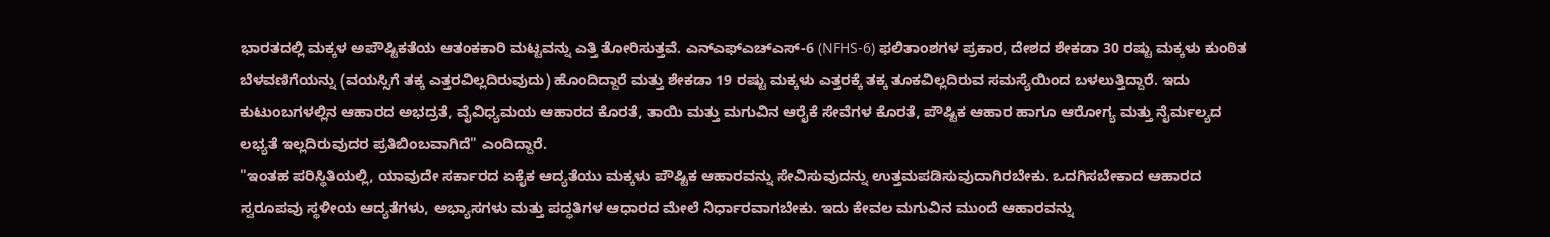ಭಾರತದಲ್ಲಿ ಮಕ್ಕಳ ಅಪೌಷ್ಟಿಕತೆಯ ಆತಂಕಕಾರಿ ಮಟ್ಟವನ್ನು ಎತ್ತಿ ತೋರಿಸುತ್ತವೆ. ಎನ್ಎಫ್ಎಚ್ಎಸ್-6 (NFHS-6) ಫಲಿತಾಂಶಗಳ ಪ್ರಕಾರ, ದೇಶದ ಶೇಕಡಾ 30 ರಷ್ಟು ಮಕ್ಕಳು ಕುಂಠಿತ ಬೆಳವಣಿಗೆಯನ್ನು (ವಯಸ್ಸಿಗೆ ತಕ್ಕ ಎತ್ತರವಿಲ್ಲದಿರುವುದು) ಹೊಂದಿದ್ದಾರೆ ಮತ್ತು ಶೇಕಡಾ 19 ರಷ್ಟು ಮಕ್ಕಳು ಎತ್ತರಕ್ಕೆ ತಕ್ಕ ತೂಕವಿಲ್ಲದಿರುವ ಸಮಸ್ಯೆಯಿಂದ ಬಳಲುತ್ತಿದ್ದಾರೆ. ಇದು ಕುಟುಂಬಗಳಲ್ಲಿನ ಆಹಾರದ ಅಭದ್ರತೆ, ವೈವಿಧ್ಯಮಯ ಆಹಾರದ ಕೊರತೆ, ತಾಯಿ ಮತ್ತು ಮಗುವಿನ ಆರೈಕೆ ಸೇವೆಗಳ ಕೊರತೆ, ಪೌಷ್ಟಿಕ ಆಹಾರ ಹಾಗೂ ಆರೋಗ್ಯ ಮತ್ತು ನೈರ್ಮಲ್ಯದ ಲಭ್ಯತೆ ಇಲ್ಲದಿರುವುದರ ಪ್ರತಿಬಿಂಬವಾಗಿದೆ" ಎಂದಿದ್ದಾರೆ.
"ಇಂತಹ ಪರಿಸ್ಥಿತಿಯಲ್ಲಿ, ಯಾವುದೇ ಸರ್ಕಾರದ ಏಕೈಕ ಆದ್ಯತೆಯು ಮಕ್ಕಳು ಪೌಷ್ಟಿಕ ಆಹಾರವನ್ನು ಸೇವಿಸುವುದನ್ನು ಉತ್ತಮಪಡಿಸುವುದಾಗಿರಬೇಕು. ಒದಗಿಸಬೇಕಾದ ಆಹಾರದ ಸ್ವರೂಪವು ಸ್ಥಳೀಯ ಆದ್ಯತೆಗಳು, ಅಭ್ಯಾಸಗಳು ಮತ್ತು ಪದ್ಧತಿಗಳ ಆಧಾರದ ಮೇಲೆ ನಿರ್ಧಾರವಾಗಬೇಕು. ಇದು ಕೇವಲ ಮಗುವಿನ ಮುಂದೆ ಆಹಾರವನ್ನು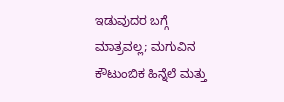ಇಡುವುದರ ಬಗ್ಗೆ ಮಾತ್ರವಲ್ಲ; ಮಗುವಿನ ಕೌಟುಂಬಿಕ ಹಿನ್ನೆಲೆ ಮತ್ತು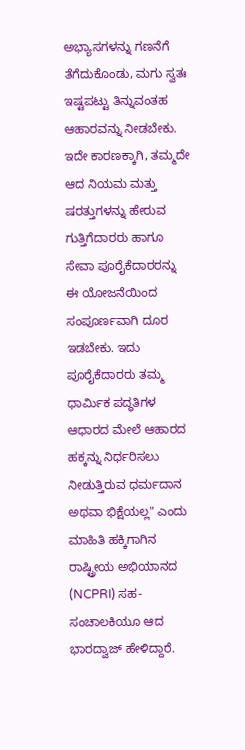ಅಭ್ಯಾಸಗಳನ್ನು ಗಣನೆಗೆ ತೆಗೆದುಕೊಂಡು, ಮಗು ಸ್ವತಃ ಇಷ್ಟಪಟ್ಟು ತಿನ್ನುವಂತಹ ಆಹಾರವನ್ನು ನೀಡಬೇಕು. ಇದೇ ಕಾರಣಕ್ಕಾಗಿ, ತಮ್ಮದೇ ಆದ ನಿಯಮ ಮತ್ತು ಷರತ್ತುಗಳನ್ನು ಹೇರುವ ಗುತ್ತಿಗೆದಾರರು ಹಾಗೂ ಸೇವಾ ಪೂರೈಕೆದಾರರನ್ನು ಈ ಯೋಜನೆಯಿಂದ ಸಂಪೂರ್ಣವಾಗಿ ದೂರ ಇಡಬೇಕು. ಇದು ಪೂರೈಕೆದಾರರು ತಮ್ಮ ಧಾರ್ಮಿಕ ಪದ್ಧತಿಗಳ ಆಧಾರದ ಮೇಲೆ ಆಹಾರದ ಹಕ್ಕನ್ನು ನಿರ್ಧರಿಸಲು ನೀಡುತ್ತಿರುವ ಧರ್ಮದಾನ ಅಥವಾ ಭಿಕ್ಷೆಯಲ್ಲ" ಎಂದು ಮಾಹಿತಿ ಹಕ್ಕಿಗಾಗಿನ ರಾಷ್ಟ್ರೀಯ ಅಭಿಯಾನದ (NCPRI) ಸಹ-ಸಂಚಾಲಕಿಯೂ ಆದ ಭಾರದ್ವಾಜ್ ಹೇಳಿದ್ದಾರೆ.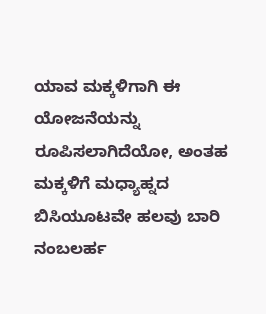ಯಾವ ಮಕ್ಕಳಿಗಾಗಿ ಈ ಯೋಜನೆಯನ್ನು ರೂಪಿಸಲಾಗಿದೆಯೋ, ಅಂತಹ ಮಕ್ಕಳಿಗೆ ಮಧ್ಯಾಹ್ನದ ಬಿಸಿಯೂಟವೇ ಹಲವು ಬಾರಿ ನಂಬಲರ್ಹ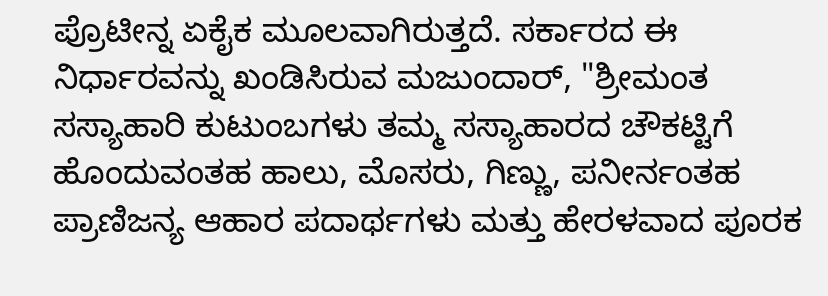ಪ್ರೊಟೀನ್ನ ಏಕೈಕ ಮೂಲವಾಗಿರುತ್ತದೆ. ಸರ್ಕಾರದ ಈ ನಿರ್ಧಾರವನ್ನು ಖಂಡಿಸಿರುವ ಮಜುಂದಾರ್, "ಶ್ರೀಮಂತ ಸಸ್ಯಾಹಾರಿ ಕುಟುಂಬಗಳು ತಮ್ಮ ಸಸ್ಯಾಹಾರದ ಚೌಕಟ್ಟಿಗೆ ಹೊಂದುವಂತಹ ಹಾಲು, ಮೊಸರು, ಗಿಣ್ಣು, ಪನೀರ್ನಂತಹ ಪ್ರಾಣಿಜನ್ಯ ಆಹಾರ ಪದಾರ್ಥಗಳು ಮತ್ತು ಹೇರಳವಾದ ಪೂರಕ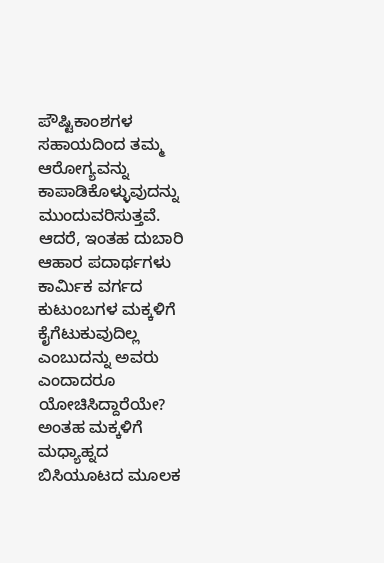ಪೌಷ್ಟಿಕಾಂಶಗಳ ಸಹಾಯದಿಂದ ತಮ್ಮ ಆರೋಗ್ಯವನ್ನು ಕಾಪಾಡಿಕೊಳ್ಳುವುದನ್ನು ಮುಂದುವರಿಸುತ್ತವೆ. ಆದರೆ, ಇಂತಹ ದುಬಾರಿ ಆಹಾರ ಪದಾರ್ಥಗಳು ಕಾರ್ಮಿಕ ವರ್ಗದ ಕುಟುಂಬಗಳ ಮಕ್ಕಳಿಗೆ ಕೈಗೆಟುಕುವುದಿಲ್ಲ ಎಂಬುದನ್ನು ಅವರು ಎಂದಾದರೂ ಯೋಚಿಸಿದ್ದಾರೆಯೇ? ಅಂತಹ ಮಕ್ಕಳಿಗೆ ಮಧ್ಯಾಹ್ನದ ಬಿಸಿಯೂಟದ ಮೂಲಕ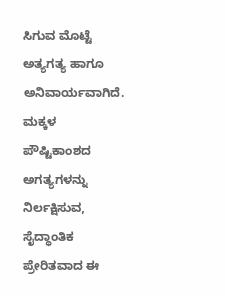ಸಿಗುವ ಮೊಟ್ಟೆ ಅತ್ಯಗತ್ಯ ಹಾಗೂ ಅನಿವಾರ್ಯವಾಗಿದೆ. ಮಕ್ಕಳ ಪೌಷ್ಟಿಕಾಂಶದ ಅಗತ್ಯಗಳನ್ನು ನಿರ್ಲಕ್ಷಿಸುವ, ಸೈದ್ಧಾಂತಿಕ ಪ್ರೇರಿತವಾದ ಈ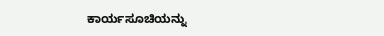ಕಾರ್ಯಸೂಚಿಯನ್ನು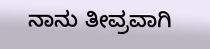ನಾನು ತೀವ್ರವಾಗಿ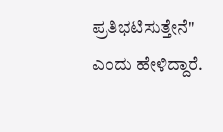ಪ್ರತಿಭಟಿಸುತ್ತೇನೆ" ಎಂದು ಹೇಳಿದ್ದಾರೆ.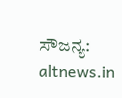ಸೌಜನ್ಯ: altnews.in